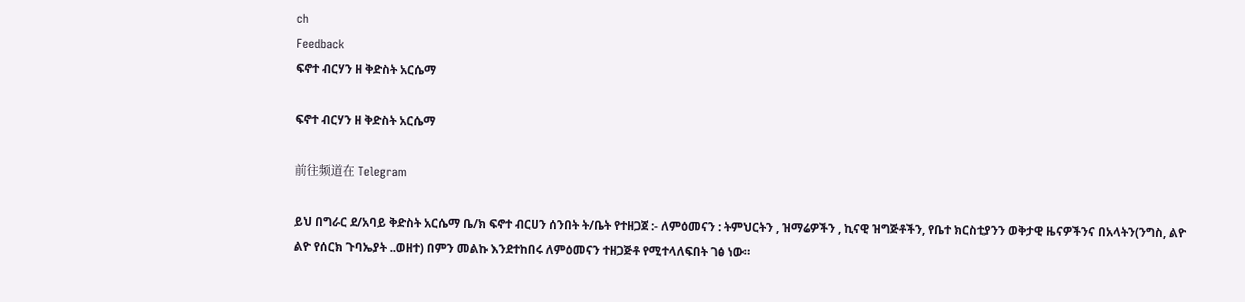ch
Feedback
ፍኖተ ብርሃን ዘ ቅድስት አርሴማ

ፍኖተ ብርሃን ዘ ቅድስት አርሴማ

前往频道在 Telegram

ይህ በግራር ደ/አባይ ቅድስት አርሴማ ቤ/ክ ፍኖተ ብርሀን ሰንበት ት/ቤት የተዘጋጀ :- ለምዕመናን : ትምህርትን , ዝማሬዎችን , ኪናዊ ዝግጅቶችን, የቤተ ክርስቲያንን ወቅታዊ ዜናዎችንና በአላትን(ንግስ, ልዮ ልዮ የሰርክ ጉባኤያት ..ወዘተ) በምን መልኩ እንደተከበሩ ለምዕመናን ተዘጋጅቶ የሚተላለፍበት ገፅ ነው።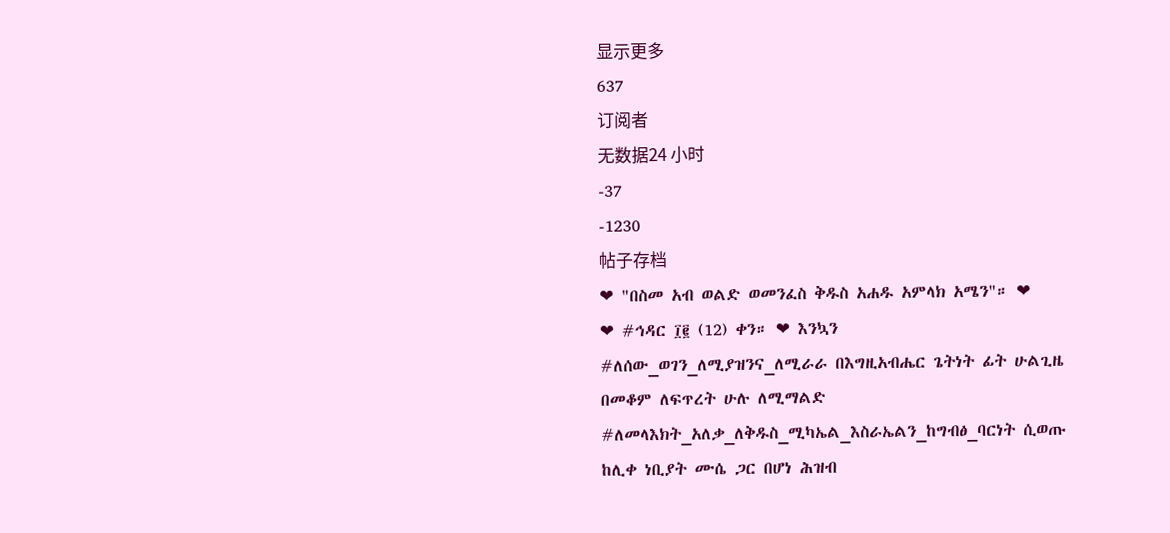显示更多
637
订阅者
无数据24 小时
-37
-1230
帖子存档
❤ "በስመ አብ ወልድ ወመንፈስ ቅዱስ አሐዱ አምላክ አሜን"። ❤           ❤ #ኅዳር ፲፪ (12) ቀን። ❤ እንኳን #ለሰው_ወገን_ለሚያዝንና_ለሚራራ በእግዚአብሔር ጌትነት ፊት ሁልጊዜ በመቆም ለፍጥረት ሁሉ ለሚማልድ #ለመላእክት_አለቃ_ለቅዱስ_ሚካኤል_እስራኤልን_ከግብፅ_ባርነት ሲወጡ ከሊቀ ነቢያት ሙሴ ጋር በሆነ ሕዝብ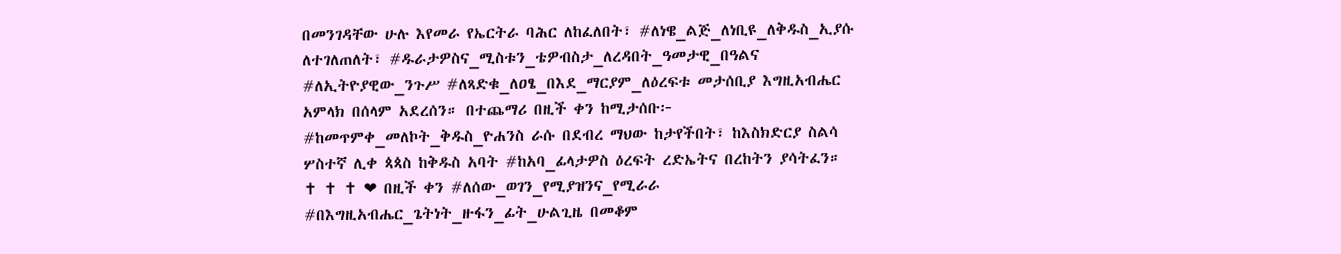በመንገዳቸው ሁሉ እየመራ የኤርትራ ባሕር ለከፈለበት፣ #ለነዌ_ልጅ_ለነቢዩ_ለቅዱስ_ኢያሱ ለተገለጠለት፣ #ዱራታዎስና_ሚስቱን_ቴዎብስታ_ለረዳበት_ዓመታዊ_በዓልና #ለኢትዮያዊው_ንጉሥ #ለጻድቁ_ለዐፄ_በእደ_ማርያም_ለዕረፍቱ መታሰቢያ እግዚአብሔር አምላክ በሰላም አደረሰን። በተጨማሪ በዚች ቀን ከሚታሰቡ፦ #ከመጥምቀ_መለኮት_ቅዱስ_ዮሐንስ ራሱ በደብረ ማህው ከታየችበት፣ ከእስክድርያ ስልሳ ሦስተኛ ሊቀ ጳጳስ ከቅዱስ አባት #ከአባ_ፊላታዎስ ዕረፍት ረድኤትና በረከትን ያሳትፈን።                                                                                  ✝ ✝ ✝ ❤ በዚች ቀን #ለሰው_ወገን_የሚያዝንና_የሚራራ #በእግዚአብሔር_ጌትነት_ዙፋን_ፊት_ሁልጊዜ በመቆም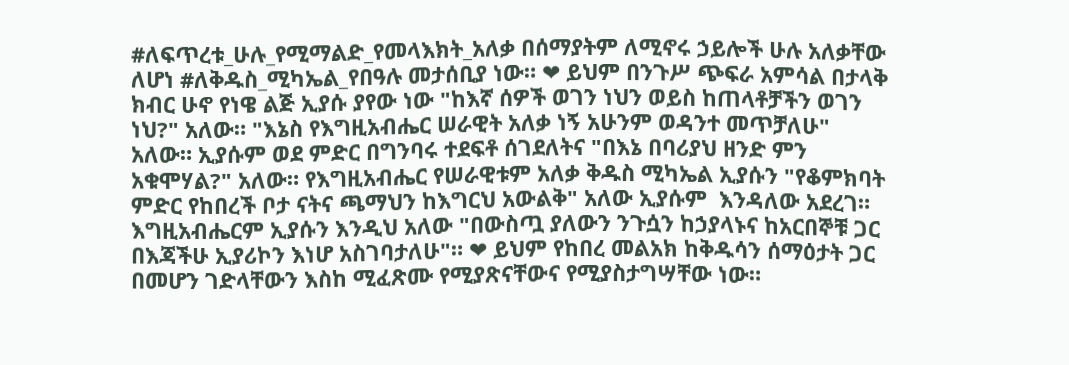#ለፍጥረቱ_ሁሉ_የሚማልድ_የመላእክት_አለቃ በሰማያትም ለሚኖሩ ኃይሎች ሁሉ አለቃቸው ለሆነ #ለቅዱስ_ሚካኤል_የበዓሉ መታሰቢያ ነው። ❤ ይህም በንጉሥ ጭፍራ አምሳል በታላቅ ክብር ሁኖ የነዌ ልጅ ኢያሱ ያየው ነው "ከእኛ ሰዎች ወገን ነህን ወይስ ከጠላቶቻችን ወገን ነህ?" አለው። "እኔስ የእግዚአብሔር ሠራዊት አለቃ ነኝ አሁንም ወዳንተ መጥቻለሁ" አለው። ኢያሱም ወደ ምድር በግንባሩ ተደፍቶ ሰገደለትና "በእኔ በባሪያህ ዘንድ ምን አቁሞሃል?" አለው። የእግዚአብሔር የሠራዊቱም አለቃ ቅዱስ ሚካኤል ኢያሱን "የቆምክባት ምድር የከበረች ቦታ ናትና ጫማህን ከእግርህ አውልቅ" አለው ኢያሱም  እንዳለው አደረገ። እግዚአብሔርም ኢያሱን እንዲህ አለው "በውስጧ ያለውን ንጉሷን ከኃያላኑና ከአርበኞቹ ጋር በእጃችሁ ኢያሪኮን እነሆ አስገባታለሁ"። ❤ ይህም የከበረ መልአክ ከቅዱሳን ሰማዕታት ጋር በመሆን ገድላቸውን እስከ ሚፈጽሙ የሚያጽናቸውና የሚያስታግሣቸው ነው።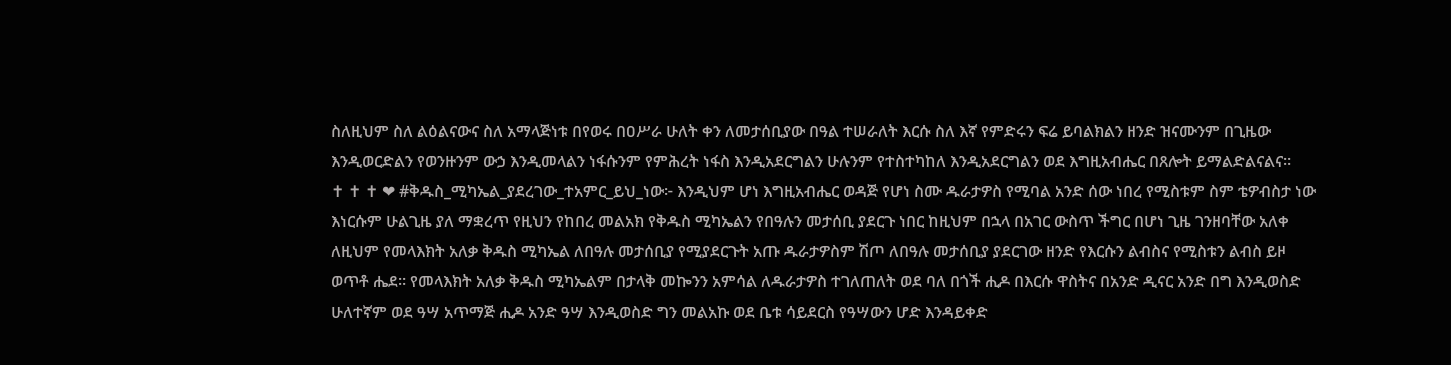ስለዚህም ስለ ልዕልናውና ስለ አማላጅነቱ በየወሩ በዐሥራ ሁለት ቀን ለመታሰቢያው በዓል ተሠራለት እርሱ ስለ እኛ የምድሩን ፍሬ ይባልክልን ዘንድ ዝናሙንም በጊዜው እንዲወርድልን የወንዙንም ውኃ እንዲመላልን ነፋሱንም የምሕረት ነፋስ እንዲአደርግልን ሁሉንም የተስተካከለ እንዲአደርግልን ወደ እግዚአብሔር በጸሎት ይማልድልናልና።                             ✝ ✝ ✝ ❤ #ቅዱስ_ሚካኤል_ያደረገው_ተአምር_ይህ_ነው፦ እንዲህም ሆነ እግዚአብሔር ወዳጅ የሆነ ስሙ ዱራታዎስ የሚባል አንድ ሰው ነበረ የሚስቱም ስም ቴዎብስታ ነው እነርሱም ሁልጊዜ ያለ ማቋረጥ የዚህን የከበረ መልአክ የቅዱስ ሚካኤልን የበዓሉን መታሰቢ ያደርጉ ነበር ከዚህም በኋላ በአገር ውስጥ ችግር በሆነ ጊዜ ገንዘባቸው አለቀ ለዚህም የመላእክት አለቃ ቅዱስ ሚካኤል ለበዓሉ መታሰቢያ የሚያደርጉት አጡ ዱራታዎስም ሽጦ ለበዓሉ መታሰቢያ ያደርገው ዘንድ የእርሱን ልብስና የሚስቱን ልብስ ይዞ ወጥቶ ሔደ። የመላእክት አለቃ ቅዱስ ሚካኤልም በታላቅ መኰንን አምሳል ለዱራታዎስ ተገለጠለት ወደ ባለ በጎች ሒዶ በእርሱ ዋስትና በአንድ ዲናር አንድ በግ እንዲወስድ ሁለተኛም ወደ ዓሣ አጥማጅ ሒዶ አንድ ዓሣ እንዲወስድ ግን መልአኩ ወደ ቤቱ ሳይደርስ የዓሣውን ሆድ እንዳይቀድ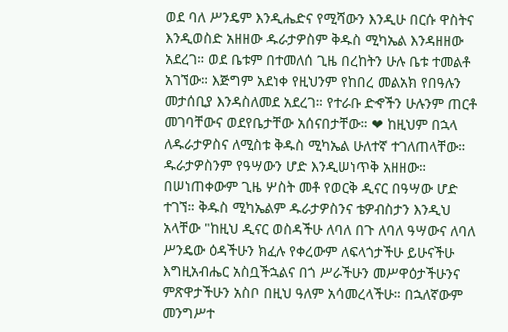ወደ ባለ ሥንዴም እንዲሔድና የሚሻውን እንዲሁ በርሱ ዋስትና እንዲወስድ አዘዘው ዱራታዎስም ቅዱስ ሚካኤል እንዳዘዘው አደረገ። ወደ ቤቱም በተመለሰ ጊዜ በረከትን ሁሉ ቤቱ ተመልቶ አገኘው። እጅግም አደነቀ የዚህንም የከበረ መልአክ የበዓሉን መታሰቢያ እንዳስለመደ አደረገ። የተራቡ ድኆችን ሁሉንም ጠርቶ መገባቸውና ወደየቤታቸው አሰናበታቸው። ❤ ከዚህም በኋላ ለዱራታዎስና ለሚስቱ ቅዱስ ሚካኤል ሁለተኛ ተገለጠላቸው። ዱራታዎስንም የዓሣውን ሆድ እንዲሠነጥቅ አዘዘው። በሠነጠቀውም ጊዜ ሦስት መቶ የወርቅ ዲናር በዓሣው ሆድ ተገኘ። ቅዱስ ሚካኤልም ዱራታዎስንና ቴዎብስታን እንዲህ አላቸው "ከዚህ ዲናር ወስዳችሁ ለባለ በጉ ለባለ ዓሣውና ለባለ ሥንዴው ዕዳችሁን ክፈሉ የቀረውም ለፍላጎታችሁ ይሁናችሁ እግዚአብሔር አስቧችኋልና በጎ ሥራችሁን መሥዋዕታችሁንና ምጽዋታችሁን አስቦ በዚህ ዓለም አሳመረላችሁ። በኋለኛውም መንግሥተ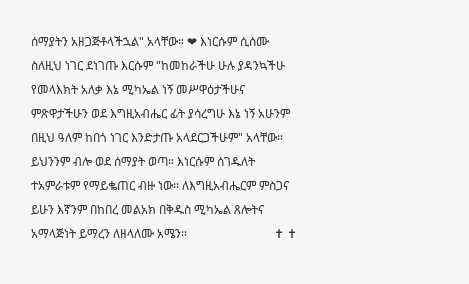ሰማያትን አዘጋጅቶላችኋል" አላቸው። ❤ እነርሱም ሲሰሙ ስለዚህ ነገር ደነገጡ እርሱም "ከመከራችሁ ሁሉ ያዳንኳችሁ የመላእክት አለቃ እኔ ሚካኤል ነኝ መሥዋዕታችሁና ምጽዋታችሁን ወደ እግዚአብሔር ፊት ያሳረግሁ እኔ ነኝ አሁንም በዚህ ዓለም ከበጎ ነገር እንድታጡ አላደርጋችሁም" አላቸው። ይህንንም ብሎ ወደ ሰማያት ወጣ። እነርሱም ሰገዱለት ተአምራቱም የማይቈጠር ብዙ ነው። ለእግዚአብሔርም ምስጋና ይሁን እኛንም በከበረ መልአክ በቅዱስ ሚካኤል ጸሎትና አማላጅነት ይማረን ለዘላለሙ አሜን።                             ✝ ✝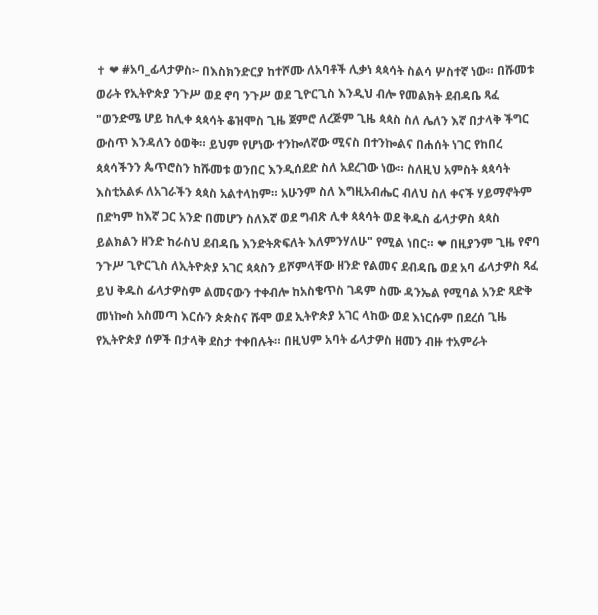✝ ❤ #አባ_ፊላታዎስ፦ በእስክንድርያ ከተሾሙ ለአባቶች ሊቃነ ጳጳሳት ስልሳ ሦስተኛ ነው። በሹመቱ ወራት የኢትዮጵያ ንጉሥ ወደ ኖባ ንጉሥ ወደ ጊዮርጊስ እንዲህ ብሎ የመልክት ደብዳቤ ጻፈ "ወንድሜ ሆይ ከሊቀ ጳጳሳት ቆዝሞስ ጊዜ ጀምሮ ለረጅም ጊዜ ጳጳስ ስለ ሌለን እኛ በታላቅ ችግር ውስጥ እንዳለን ዕወቅ። ይህም የሆነው ተንኰለኛው ሚናስ በተንኰልና በሐሰት ነገር የከበረ ጳጳሳችንን ጴጥሮስን ከሹመቱ ወንበር እንዲሰደድ ስለ አደረገው ነው። ስለዚህ አምስት ጳጳሳት እስቲአልፉ ለአገራችን ጳጳስ አልተላከም። አሁንም ስለ እግዚአብሔር ብለህ ስለ ቀናች ሃይማኖትም በድካም ከእኛ ጋር አንድ በመሆን ስለእኛ ወደ ግብጽ ሊቀ ጳጳሳት ወደ ቅዱስ ፊላታዎስ ጳጳስ ይልክልን ዘንድ ከራስህ ደብዳቤ እንድትጽፍለት እለምንሃለሁ" የሚል ነበር። ❤ በዚያንም ጊዜ የኖባ ንጉሥ ጊዮርጊስ ለኢትዮጵያ አገር ጳጳስን ይሾምላቸው ዘንድ የልመና ደብዳቤ ወደ አባ ፊላታዎስ ጻፈ ይህ ቅዱስ ፊላታዎስም ልመናውን ተቀብሎ ከአስቄጥስ ገዳም ስሙ ዳንኤል የሚባል አንድ ጻድቅ መነኰስ አስመጣ እርሱን ጵጵስና ሹሞ ወደ ኢትዮጵያ አገር ላከው ወደ እነርሱም በደረሰ ጊዜ የኢትዮጵያ ሰዎች በታላቅ ደስታ ተቀበሉት። በዚህም አባት ፊላታዎስ ዘመን ብዙ ተአምራት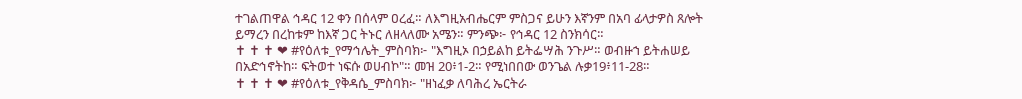ተገልጠዋል ኅዳር 12 ቀን በሰላም ዐረፈ። ለእግዚአብሔርም ምስጋና ይሁን እኛንም በአባ ፊላታዎስ ጸሎት ይማረን በረከቱም ከእኛ ጋር ትኑር ለዘላለሙ አሜን። ምንጭ፦ የኅዳር 12 ስንክሳር።                                                         ✝ ✝ ✝ ❤ #የዕለቱ_የማኅሌት_ምስባክ፦ "እግዚኦ በኃይልከ ይትፌሣሕ ንጉሥ። ወብዙኀ ይትሐሠይ በአድኅኖትከ። ፍትወተ ነፍሱ ወሀብኮ"። መዝ 20፥1-2። የሚነበበው ወንጌል ሉቃ19፥11-28።                             ✝ ✝ ✝ ❤ #የዕለቱ_የቅዳሴ_ምስባክ፦ "ዘነፈቃ ለባሕረ ኤርትራ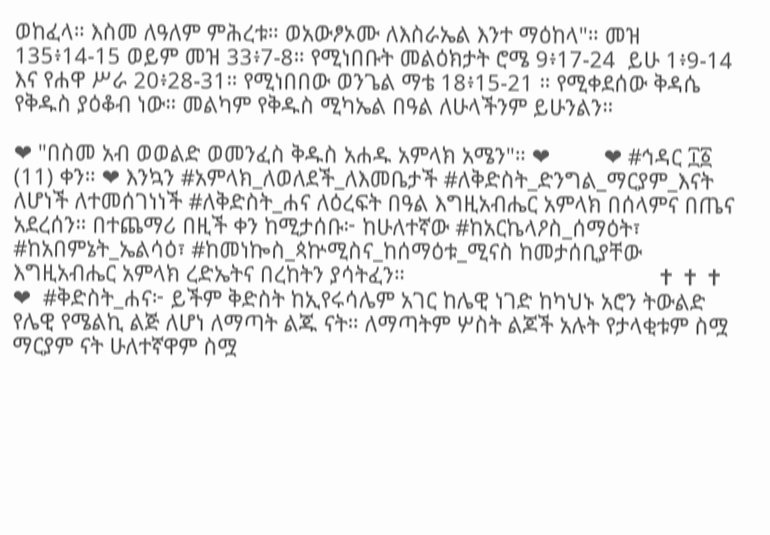ወከፈላ። እስመ ለዓለም ምሕረቱ። ወአውፆኦሙ ለእስራኤል እንተ ማዕከላ"። መዝ 135፥14-15 ወይም መዝ 33፥7-8። የሚነበቡት መልዕክታት ሮሜ 9፥17-24  ይሁ 1፥9-14 እና የሐዋ ሥራ 20፥28-31። የሚነበበው ወንጌል ማቴ 18፥15-21 ። የሚቀደሰው ቅዳሴ የቅዱስ ያዕቆብ ነው። መልካም የቅዱስ ሚካኤል በዓል ለሁላችንም ይሁንልን።

❤ "በስመ አብ ወወልድ ወመንፈስ ቅዱስ አሐዱ አምላክ አሜን"። ❤         ❤ #ኅዳር ፲፩ (11) ቀን። ❤ እንኳን #አምላክ_ለወለደች_ለእመቤታች #ለቅድስት_ድንግል_ማርያም_እናት ለሆነች ለተመሰገነነች #ለቅድስት_ሐና ለዕረፍት በዓል እግዚአብሔር አምላክ በሰላምና በጤና አደረሰን። በተጨማሪ በዚች ቀን ከሚታሰቡ፦ ከሁለተኛው #ከአርኬላዖስ_ሰማዕት፣ #ከአበምኔት_ኤልሳዕ፣ #ከመነኰስ_ጳኵሚስና_ከሰማዕቱ_ሚናስ ከመታሰቢያቸው እግዚአብሔር አምላክ ረድኤትና በረከትን ያሳትፈን።                                          ✝ ✝ ✝ ❤  #ቅድስት_ሐና፦ ይችም ቅድስት ከኢየሩሳሌም አገር ከሌዊ ነገድ ከካህኑ አሮን ትውልድ የሌዊ የሜልኪ ልጅ ለሆነ ለማጣት ልጁ ናት። ለማጣትም ሦስት ልጆች አሉት የታላቂቱም ስሟ ማርያም ናት ሁለተኛዋም ስሟ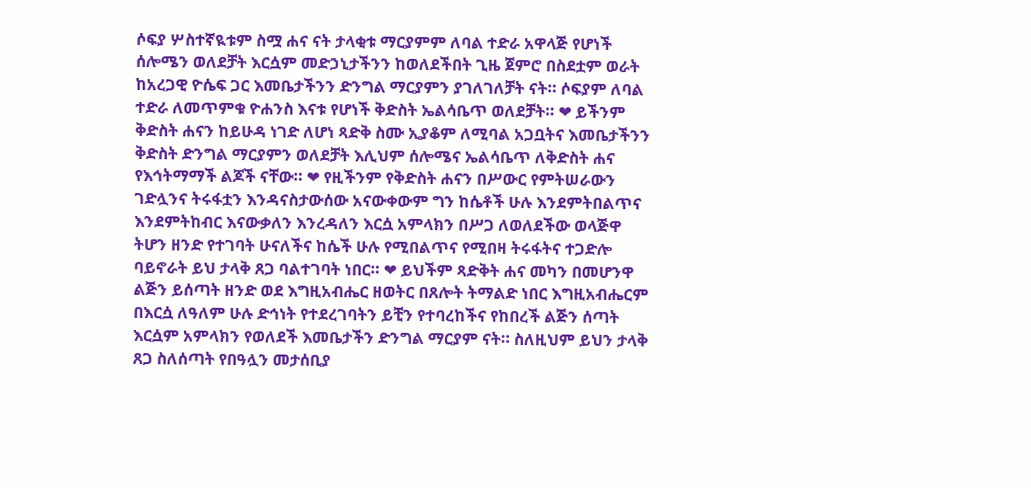ሶፍያ ሦስተኛዪቱም ስሟ ሐና ናት ታላቂቱ ማርያምም ለባል ተድራ አዋላጅ የሆነች ሰሎሜን ወለደቻት እርሷም መድኃኒታችንን ከወለደችበት ጊዜ ጀምሮ በስደቷም ወራት ከአረጋዊ ዮሴፍ ጋር እመቤታችንን ድንግል ማርያምን ያገለገለቻት ናት። ሶፍያም ለባል ተድራ ለመጥምቁ ዮሐንስ እናቱ የሆነች ቅድስት ኤልሳቤጥ ወለደቻት። ❤ ይችንም ቅድስት ሐናን ከይሁዳ ነገድ ለሆነ ጻድቅ ስሙ ኢያቆም ለሚባል አጋቧትና እመቤታችንን ቅድስት ድንግል ማርያምን ወለደቻት እሊህም ሰሎሜና ኤልሳቤጥ ለቅድስት ሐና የእኅትማማች ልጆች ናቸው። ❤ የዚችንም የቅድስት ሐናን በሥውር የምትሠራውን ገድሏንና ትሩፋቷን እንዳናስታውሰው አናውቀውም ግን ከሴቶች ሁሉ እንደምትበልጥና እንደምትከብር እናውቃለን እንረዳለን እርሷ አምላክን በሥጋ ለወለደችው ወላጅዋ ትሆን ዘንድ የተገባት ሁናለችና ከሴች ሁሉ የሚበልጥና የሚበዛ ትሩፋትና ተጋድሎ ባይኖራት ይህ ታላቅ ጸጋ ባልተገባት ነበር። ❤ ይህችም ጻድቅት ሐና መካን በመሆንዋ ልጅን ይሰጣት ዘንድ ወደ እግዚአብሔር ዘወትር በጸሎት ትማልድ ነበር እግዚአብሔርም በእርሷ ለዓለም ሁሉ ድኅነት የተደረገባትን ይቺን የተባረከችና የከበረች ልጅን ሰጣት እርሷም አምላክን የወለደች እመቤታችን ድንግል ማርያም ናት። ስለዚህም ይህን ታላቅ ጸጋ ስለሰጣት የበዓሏን መታሰቢያ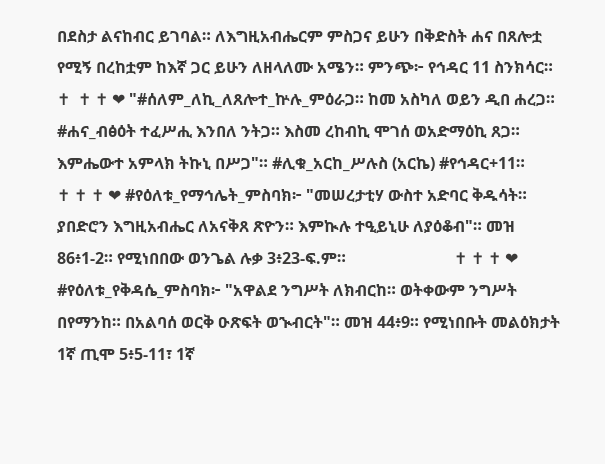በደስታ ልናከብር ይገባል። ለእግዚአብሔርም ምስጋና ይሁን በቅድስት ሐና በጸሎቷ የሚኝ በረከቷም ከእኛ ጋር ይሁን ለዘላለሙ አሜን። ምንጭ፦ የኅዳር 11 ስንክሳር።                           ✝  ✝ ✝ ❤ "#ሰለም_ለኪ_ለጸሎተ_ኵሉ_ምዕራጋ። ከመ አስካለ ወይን ዲበ ሐረጋ። #ሐና_ብፅዕት ተፈሥሒ እንበለ ንትጋ። እስመ ረከብኪ ሞገሰ ወአድማዕኪ ጸጋ። እምሔውተ አምላክ ትኩኒ በሥጋ"። #ሊቁ_አርከ_ሥሉስ (አርኬ) #የኅዳር+11።                            ✝ ✝ ✝ ❤ #የዕለቱ_የማኅሌት_ምስባክ፦ "መሠረታቲሃ ውስተ አድባር ቅዱሳት። ያበድሮን እግዚአብሔር ለአናቅጸ ጽዮን። እምኲሉ ተዒይኒሁ ለያዕቆብ"። መዝ 86፥1-2። የሚነበበው ወንጌል ሉቃ 3፥23-ፍ.ም።                           ✝ ✝ ✝ ❤ #የዕለቱ_የቅዳሴ_ምስባክ፦ "አዋልደ ንግሥት ለክብርከ። ወትቀውም ንግሥት በየማንከ። በአልባሰ ወርቅ ዑጽፍት ወኊብርት"። መዝ 44፥9። የሚነበቡት መልዕክታት 1ኛ ጢሞ 5፥5-11፣ 1ኛ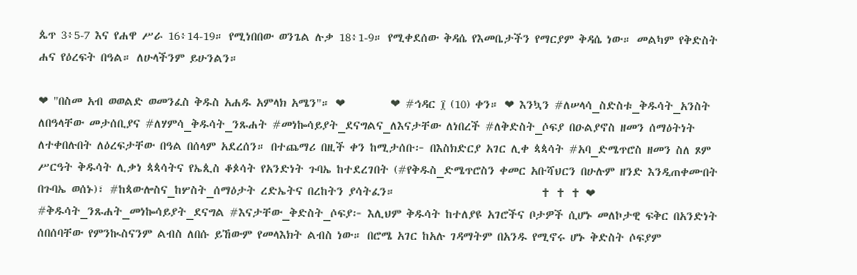ጴጥ 3፥5-7 እና የሐዋ ሥራ 16፥14-19። የሚነበበው ወንጌል ሉቃ 18፥1-9። የሚቀደሰው ቅዳሴ የእመቤታችን የማርያም ቅዳሴ ነው። መልካም የቅድስት ሐና የዕረፍት በዓል። ለሁላችንም ይሁንልን።

❤ "በስመ አብ ወወልድ ወመንፈስ ቅዱስ አሐዱ አምላክ አሜን"። ❤         ❤ #ኅዳር ፲ (10) ቀን። ❤ እንኳን #ለሠላሳ_ስድስቱ_ቅዱሳት_አንስት ለበዓላቸው መታሰቢያና #ለሃምሳ_ቅዱሳት_ንጹሐት #መነኰሳይያት_ደናግልና_ለእናታቸው ለነበረች #ለቅድስት_ሶፍያ በዑልያኖስ ዘመን ሰማዕትነት ለተቀበሉበት ለዕረፍታቸው በዓል በሰላም አደረሰን። በተጨማሪ በዚች ቀን ከሚታሰቡ፦ በእስክድርያ አገር ሊቀ ጳጳሳት #አባ_ድሜጥሮስ ዘመን ስለ ጾም ሥርዓት ቅዱሳት ሊቃነ ጳጳሳትና የኤጲስ ቆጶሳት የአንድነት ጉባኤ ከተደረገበት (#የቅዱስ_ድሜጥሮስን ቀመር አቡሻህርን በሁሉም ዘንድ እንዲጠቀሙበት በጉባኤ ወሰኑ)፣ #ከጳውሎስና_ከሦስት_ሰማዕታት ረድኤትና በረከትን ያሳትፈን።                             ✝ ✝ ✝ ❤ #ቅዱሳት_ንጹሐት_መነኰሳይያት_ደናግል #እናታቸው_ቅድስት_ሶፍያ፦ እሊህም ቅዱሳት ከተለያዩ አገሮችና ቦታዎች ሲሆኑ መለኮታዊ ፍቅር በአንድነት ሰበሰባቸው የምንኲስናንም ልብስ ለበሱ ይኸውም የመላእክት ልብስ ነው። በሮሜ አገር ከአሉ ገዳማትም በአንዱ የሚኖሩ ሆኑ ቅድስት ሶፍያም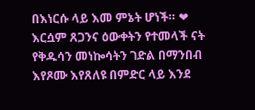በእነርሱ ላይ እመ ምኔት ሆነች። ❤ እርሷም ጸጋንና ዕውቀትን የተመላች ናት የቅዱሳን መነኰሳትን ገድል በማንበብ እየጾሙ እየጸለዩ በምድር ላይ እንደ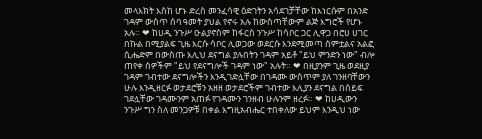መላእክት እስከ ሆኑ ድረስ መንፈሳዊ ዕድገትን አሳደገቻቸው ከእነርሱም በአንድ ገዳም ውስጥ ሰባ ዓመት ያህል የኖሩ አሉ ከውስጣቸውም ልጅ እግሮች የሆኑ አሉ። ❤ ከሀዲ ንጉሥ ዑልያኖስም ከፋርስ ንጉሥ ከሳቦር ጋር ሊዋጋ በሮሀ ሀገር በኩል በሚያልፍ ጊዜ እርሱ ሳቦር ሊወጋው ወደርሱ እንደሚመጣ ሰምቷልና አልፎ ሲሔድም በውስጡ እሊህ ደናግል ያሉበትን ገዳም አይቶ "ይህ ምንድን ነው" ብሎ ጠየቀ ሰዎችም "ይህ የደናግሎች ገዳም ነው" አሉት። ❤ በዚያንም ጊዜ ወደዚያ ገዳም ገብተው ደናግሎችን እንዲገድሏቸው በገዳሙ ውስጥም ያለ ገንዘባቸውን ሁሉ እንዲዘርፉ ወታደሮቹን አዘዘ ወታደሮችም ገብተው እሊያን ደናግል በሰይፍ ገደሏቸው ገዳሙንም አጠፉ የገዳሙን ገንዘብ ሁሉንም ዘረፉ። ❤ ከሀዲውን ንጉሥ ግን ስለ መንጋዎቹ በቀል እግዚአብሔር ተበቀለው ይህም እንዲህ ነው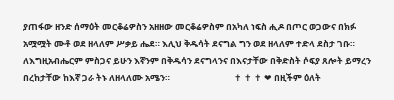ያጠፋው ዘንድ ሰማዕት መርቆሬዎስን አዘዘው መርቆሬዎስም በአካለ ነፍስ ሒዶ በጦር ወጋውና በክፉ አሟሟት ሙቶ ወደ ዘላለም ሥቃይ ሔደ። እሊህ ቅዱሳት ደናግል ግን ወደ ዘላለም ተድላ ደስታ ገቡ። ለእግዚአብሔርም ምስጋና ይሁን እኛንም በቅዱሳን ደናግላንና በእናታቸው በቅድስት ሶፍያ ጸሎት ይማረን በረከታቸው ከእኛ ጋራ ትኑ ለዘላለሙ አሜን።                                ✝ ✝ ✝ ❤ በዚችም ዕለት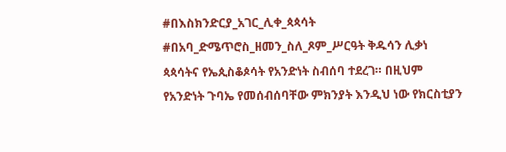#በእስክንድርያ_አገር_ሊቀ_ጳጳሳት #በአባ_ድሜጥሮስ_ዘመን_ስለ_ጾም_ሥርዓት ቅዱሳን ሊቃነ ጳጳሳትና የኤጲስቆጶሳት የአንድነት ስብሰባ ተደረገ። በዚህም የአንድነት ጉባኤ የመሰብሰባቸው ምክንያት እንዲህ ነው የክርስቲያን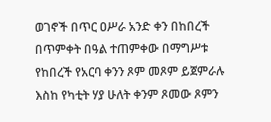ወገኖች በጥር ዐሥራ አንድ ቀን በከበረች በጥምቀት በዓል ተጠምቀው በማግሥቱ የከበረች የአርባ ቀንን ጾም መጾም ይጀምራሉ እስከ የካቲት ሃያ ሁለት ቀንም ጾመው ጾምን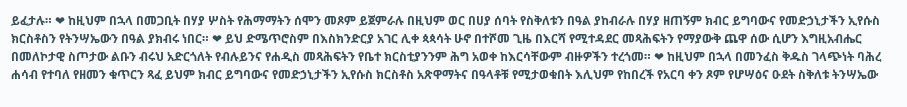ይፈታሉ። ❤ ከዚህም በኋላ በመጋቢት በሃያ ሦስት የሕማማትን ሰሞን መጾም ይጀምራሉ በዚህም ወር በሀያ ሰባት የስቅለቱን በዓል ያከብራሉ በሃያ ዘጠኝም ክብር ይግባውና የመድኃኒታችን ኢየሱስ ክርስቶስን የትንሣኤውን በዓል ያክብሩ ነበር። ❤ ይህ ድሜጥሮስም በእስክንድርያ አገር ሊቀ ጳጳሳት ሁኖ በተሾመ ጊዜ በእርሻ የሚተዳደር መጻሕፍትን የማያውቅ ጨዋ ሰው ሲሆን እግዚአብሔር በመለኮታዊ ስጦታው ልቡን ብሩህ አድርጎለት የብሉይንና የሐዲስ መጻሕፍትን የቤተ ክርስቲያንንም ሕግ አወቀ ከእርሳቸውም ብዙዎችን ተረጎመ። ❤ ከዚህም በኋላ በመንፈስ ቅዱስ ገላጭነት ባሕረ ሐሳብ የተባለ የዘመን ቁጥርን ጻፈ ይህም ክብር ይግባውና የመድኃኒታችን ኢየሱስ ክርስቶስ አጽዋማትና በዓላቶቹ የሚታወቁበት እሊህም የከበረች የአርባ ቀን ጾም የሆሣዕና ዑደት ስቅለቱ ትንሣኤው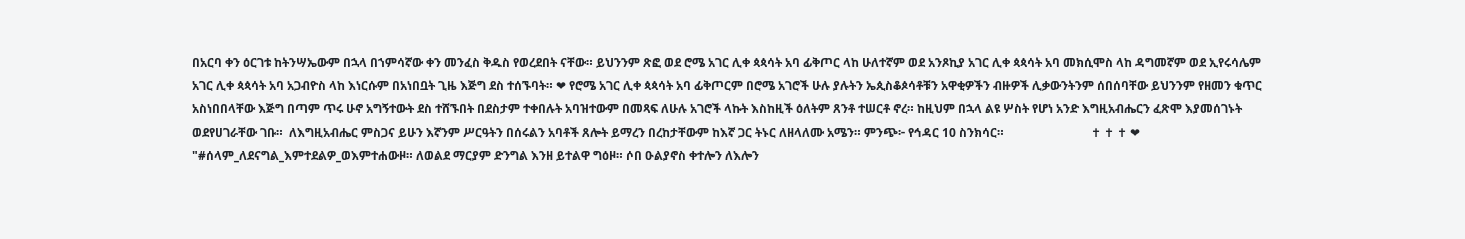በአርባ ቀን ዕርገቱ ከትንሣኤውም በኋላ በኀምሳኛው ቀን መንፈስ ቅዱስ የወረደበት ናቸው። ይህንንም ጽፎ ወደ ሮሜ አገር ሊቀ ጳጳሳት አባ ፊቅጦር ላከ ሁለተኛም ወደ አንጾኪያ አገር ሊቀ ጳጳሳት አባ መክሲሞስ ላከ ዳግመኛም ወደ ኢየሩሳሌም አገር ሊቀ ጳጳሳት አባ አጋብዮስ ላከ እነርሱም በአነበቧት ጊዜ እጅግ ደስ ተሰኙባት። ❤ የሮሜ አገር ሊቀ ጳጳሳት አባ ፊቅጦርም በሮሜ አገሮች ሁሉ ያሉትን ኤጲስቆጶሳቶቹን አዋቂዎችን ብዙዎች ሊቃውንትንም ሰበሰባቸው ይህንንም የዘመን ቁጥር አስነበበላቸው እጅግ በጣም ጥሩ ሁኖ አግኝተውት ደስ ተሸኙበት በደስታም ተቀበሉት አባዝተውም በመጻፍ ለሁሉ አገሮች ላኩት እስከዚች ዕለትም ጸንቶ ተሠርቶ ኖረ። ከዚህም በኋላ ልዩ ሦስት የሆነ አንድ እግዚአብሔርን ፈጽሞ እያመሰገኑት ወደየሀገራቸው ገቡ።  ለእግዚአብሔር ምስጋና ይሁን እኛንም ሥርዓትን በሰሩልን አባቶች ጸሎት ይማረን በረከታቸውም ከእኛ ጋር ትኑር ለዘላለሙ አሜን። ምንጭ፦ የኅዳር 10 ስንክሳር።                             ✝ ✝ ✝ ❤ "#ሰላም_ለደናግል_እምተደልዎ_ወእምተሐውዞ። ለወልደ ማርያም ድንግል እንዘ ይተልዋ ግዕዞ። ሶበ ዑልያኖስ ቀተሎን ለእሎን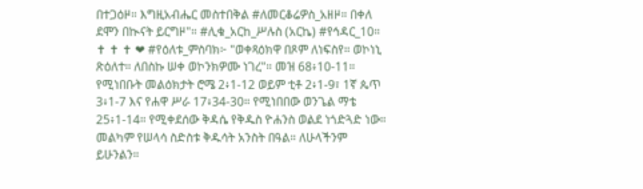በተጋዕዞ። እግዚአብሔር መስተበቅል #ለመርቆሬዎስ_አዘዞ። በቀለ ደሞን በኲናት ይርግዞ"። #ሊቁ_አርከ_ሥሉስ (አርኬ) #የኅዳር_10።                              ✝ ✝ ✝ ❤ #የዕለቱ_ምስባክ፦ "ወቀጻዕክዋ በጾም ለነፍስየ። ወኮነኒ ጽዕለተ። ለበስኩ ሠቀ ወኮንክዎሙ ነገረ"። መዝ 68፥10-11። የሚነበቡት መልዕክታት ሮሜ 2፥1-12 ወይም ቲቶ 2፥1-9፣ 1ኛ ጴጥ 3፥1-7 እና የሐዋ ሥራ 17፥34-30። የሚነበበው ወንጌል ማቴ 25፥1-14። የሚቀደሰው ቅዳሴ የቅዱስ ዮሐንስ ወልደ ነጎድጓድ ነው። መልካም የሠላሳ ስድስቱ ቅዱሳት አንስት በዓል። ለሁላችንም ይሁንልን።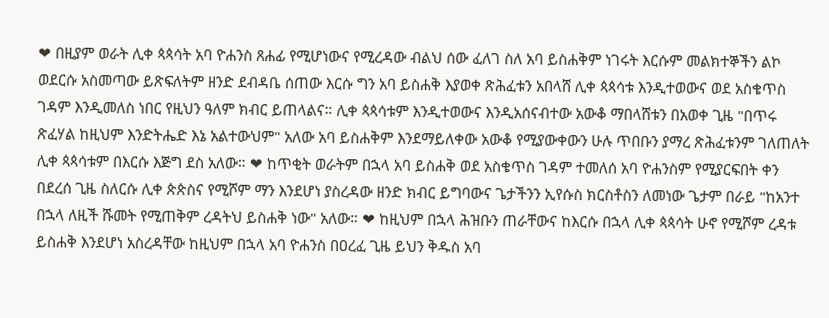❤ በዚያም ወራት ሊቀ ጳጳሳት አባ ዮሐንስ ጸሐፊ የሚሆነውና የሚረዳው ብልህ ሰው ፈለገ ስለ አባ ይስሐቅም ነገሩት እርሱም መልክተኞችን ልኮ ወደርሱ አስመጣው ይጽፍለትም ዘንድ ደብዳቤ ሰጠው እርሱ ግን አባ ይስሐቅ እያወቀ ጽሕፈቱን አበላሸ ሊቀ ጳጳሳቱ እንዲተወውና ወደ አስቄጥስ ገዳም እንዲመለስ ነበር የዚህን ዓለም ክብር ይጠላልና። ሊቀ ጳጳሳቱም እንዲተወውና እንዲአሰናብተው አውቆ ማበላሸቱን በአወቀ ጊዜ "በጥሩ ጽፈሃል ከዚህም እንድትሔድ እኔ አልተውህም" አለው አባ ይስሐቅም እንደማይለቀው አውቆ የሚያውቀውን ሁሉ ጥበቡን ያማረ ጽሕፈቱንም ገለጠለት ሊቀ ጳጳሳቱም በእርሱ እጅግ ደስ አለው። ❤ ከጥቂት ወራትም በኋላ አባ ይስሐቅ ወደ አስቄጥስ ገዳም ተመለሰ አባ ዮሐንስም የሚያርፍበት ቀን በደረሰ ጊዜ ስለርሱ ሊቀ ጵጵስና የሚሾም ማን እንደሆነ ያስረዳው ዘንድ ክብር ይግባውና ጌታችንን ኢየሱስ ክርስቶስን ለመነው ጌታም በራይ "ከአንተ በኋላ ለዚች ሹመት የሚጠቅም ረዳትህ ይስሐቅ ነው" አለው። ❤ ከዚህም በኋላ ሕዝቡን ጠራቸውና ከእርሱ በኋላ ሊቀ ጳጳሳት ሁኖ የሚሾም ረዳቱ ይስሐቅ እንደሆነ አስረዳቸው ከዚህም በኋላ አባ ዮሐንስ በዐረፈ ጊዜ ይህን ቅዱስ አባ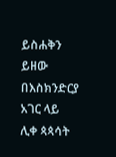ይስሐቅን ይዘው በእስክንድርያ አገር ላይ ሊቀ ጳጳሳት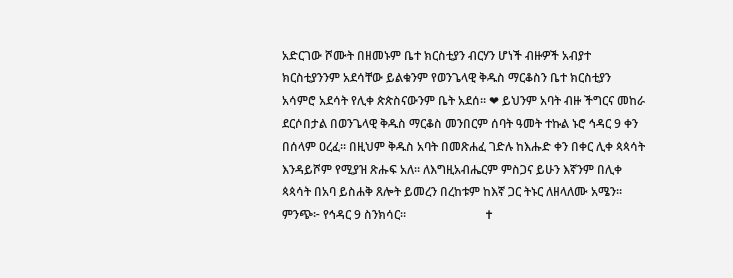አድርገው ሾሙት በዘመኑም ቤተ ክርስቲያን ብርሃን ሆነች ብዙዎች አብያተ ክርስቲያንንም አደሳቸው ይልቁንም የወንጌላዊ ቅዱስ ማርቆስን ቤተ ክርስቲያን አሳምሮ አደሳት የሊቀ ጵጵስናውንም ቤት አደሰ። ❤ ይህንም አባት ብዙ ችግርና መከራ ደርሶበታል በወንጌላዊ ቅዱስ ማርቆስ መንበርም ሰባት ዓመት ተኩል ኑሮ ኅዳር 9 ቀን በሰላም ዐረፈ። በዚህም ቅዱስ አባት በመጽሐፈ ገድሉ ከእሑድ ቀን በቀር ሊቀ ጳጳሳት እንዳይሾም የሚያዝ ጽሑፍ አለ። ለእግዚአብሔርም ምስጋና ይሁን እኛንም በሊቀ ጳጳሳት በአባ ይስሐቅ ጸሎት ይመረን በረከቱም ከእኛ ጋር ትኑር ለዘላለሙ አሜን። ምንጭ፦ የኅዳር 9 ስንክሳር።                          ✝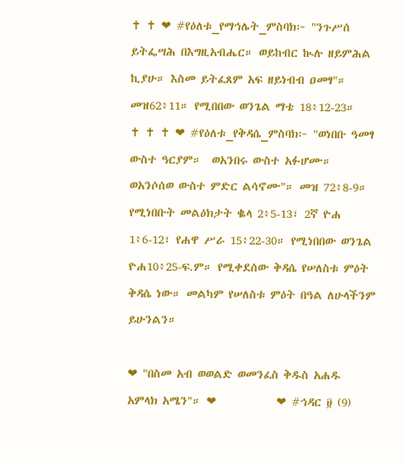✝ ✝ ❤ #የዕለቱ_የማኅሌት_ምስባክ፦ "ንጉሥሰ ይትፌሣሕ በእግዚአብሔር። ወይከብር ኲሉ ዘይምሕል ኪያሁ። እስመ ይትፈጸም አፍ ዘይነብብ ዐመፃ"። መዝ62፥11። የሚበበው ወንጌል ማቴ 18፥12-23።                           ✝ ✝ ✝ ❤ #የዕለቱ_የቅዳሴ_ምስባክ፦ "ወነበቡ ዓመፃ ውስተ ዓርያም።  ወአንበሩ ውስተ አፉሆሙ። ወአንሶሰወ ውስተ ምድር ልሳኖሙ"። መዝ 72፥8-9። የሚነበቡት መልዕክታት ቈላ 2፥5-13፣ 2ኛ ዮሐ 1፥6-12፣ የሐዋ ሥራ 15፥22-30። የሚነበበው ወንጌል ዮሐ10፥25-ፍ.ም። የሚቀደሰው ቅዳሴ የሠለስቱ ምዕት ቅዳሴ ነው። መልካም የሠለስቱ ምዕት በዓል ለሁላችንም ይሁንልን።

❤ "በስመ አብ ወወልድ ወመንፈስ ቅዱስ አሐዱ አምላክ አሜን"። ❤            ❤ #ኅዳር ፱ (9)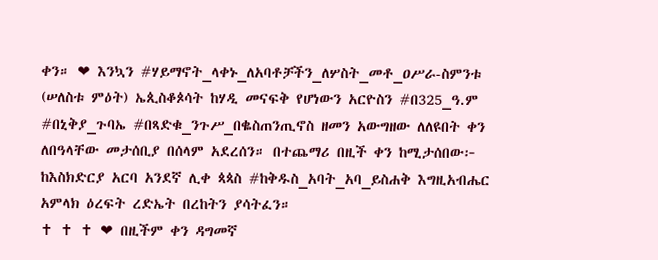ቀን። ❤ እንኳን #ሃይማኖት_ላቀኑ_ለአባቶቻችን_ለሦስት_መቶ_ዐሥራ-ስምንቱ (ሠለስቱ ምዕት) ኤጲስቆጶሳት ከሃዲ መናፍቅ የሆነውን አርዮስን #በ325_ዓ.ም #በኒቅያ_ጉባኤ #በጻድቁ_ንጉሥ_በቈስጠንጢኖስ ዘመን አውግዘው ለለዩበት ቀን ለበዓላቸው መታሰቢያ በሰላም አደረሰን። በተጨማሪ በዚች ቀን ከሚታሰበው፦ ከእስክድርያ አርባ አንደኛ ሊቀ ጳጳስ #ከቅዱስ_አባት_አባ_ይስሐቅ እግዚአብሔር አምላክ ዕረፍት ረድኤት በረከትን ያሳትፈን።                                                            ✝ ✝ ✝ ❤ በዚችም ቀን ዳግመኛ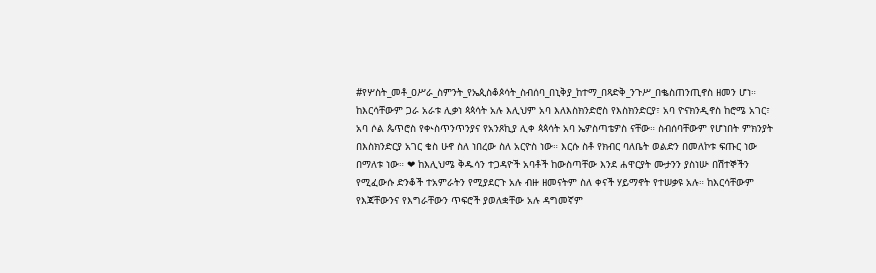#የሦስት_መቶ_ዐሥራ_ስምንት_የኤጲስቆጶሳት_ስብሰባ_በኒቅያ_ከተማ_በጻድቅ_ንጉሥ_በቈስጠንጢኖስ ዘመን ሆነ። ከእርሳቸውም ጋራ አራቱ ሊቃነ ጳጳሳት አሉ እሊህም አባ እለእስክንድሮስ የእስክንድርያ፣ አባ ዮናክንዲኖስ ከሮሜ አገር፣ አባ ሶል ጴጥሮስ የቊስጥንጥንያና የአንጾኪያ ሊቀ ጳጳሳት አባ ኤዎስጣቴዎስ ናቸው። ስብሰባቸውም የሆነበት ምክንያት በእስክንድርያ አገር ቄስ ሁኖ ስለ ነበረው ስለ አርዮስ ነው። እርሱ ስቶ የክብር ባለቤት ወልድን በመለኮቱ ፍጡር ነው በማለቱ ነው። ❤ ከእሊህሜ ቅዱሳን ተጋዳዮች አባቶች ከውስጣቸው እንደ ሐዋርያት ሙታንን ያስነሡ በሽተኞችን የሚፈውሱ ድንቆች ተአምራትን የሚያደርጉ አሉ ብዙ ዘመናትም ስለ ቀናች ሃይማኖት የተሠቃዩ አሉ። ከእርሳቸውም የእጃቸውንና የእግራቸውን ጥፍሮች ያወለቋቸው አሉ ዳግመኛም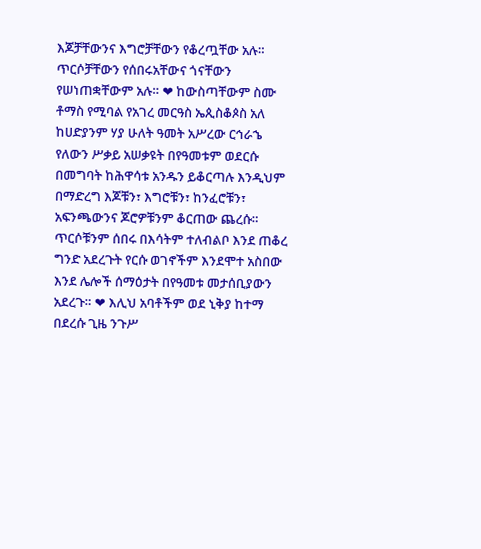እጆቻቸውንና እግሮቻቸውን የቆረጧቸው አሉ። ጥርሶቻቸውን የሰበሩአቸውና ጎናቸውን የሠነጠቋቸውም አሉ። ❤ ከውስጣቸውም ስሙ ቶማስ የሚባል የአገረ መርዓስ ኤጲስቆጶስ አለ ከሀድያንም ሃያ ሁለት ዓመት አሥረው ርኅራኄ የለውን ሥቃይ አሠቃዩት በየዓመቱም ወደርሱ በመግባት ከሕዋሳቱ አንዱን ይቆርጣሉ እንዲህም በማድረግ እጆቹን፣ እግሮቹን፣ ከንፈሮቹን፣ አፍንጫውንና ጆሮዎቹንም ቆርጠው ጨረሱ። ጥርሶቹንም ሰበሩ በእሳትም ተለብልቦ እንደ ጠቆረ ግንድ አደረጉት የርሱ ወገኖችም እንደሞተ አስበው እንደ ሌሎች ሰማዕታት በየዓመቱ መታሰቢያውን አደረጉ። ❤ እሊህ አባቶችም ወደ ኒቅያ ከተማ በደረሱ ጊዜ ንጉሥ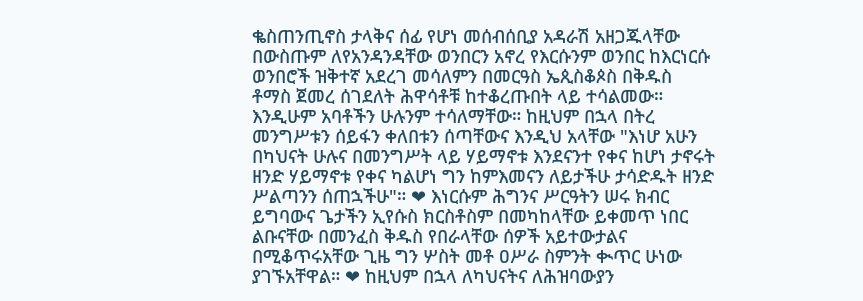ቈስጠንጢኖስ ታላቅና ሰፊ የሆነ መሰብሰቢያ አዳራሽ አዘጋጁላቸው በውስጡም ለየአንዳንዳቸው ወንበርን አኖረ የእርሱንም ወንበር ከእርነርሱ ወንበሮች ዝቅተኛ አደረገ መሳለምን በመርዓስ ኤጲስቆጶስ በቅዱስ ቶማስ ጀመረ ሰገደለት ሕዋሳቶቹ ከተቆረጡበት ላይ ተሳልመው። እንዲሁም አባቶችን ሁሉንም ተሳለማቸው። ከዚህም በኋላ በትረ መንግሥቱን ሰይፋን ቀለበቱን ሰጣቸውና እንዲህ አላቸው "እነሆ አሁን በካህናት ሁሉና በመንግሥት ላይ ሃይማኖቱ እንደናንተ የቀና ከሆነ ታኖሩት ዘንድ ሃይማኖቱ የቀና ካልሆነ ግን ከምእመናን ለይታችሁ ታሳድዱት ዘንድ ሥልጣንን ሰጠኋችሁ"። ❤ እነርሱም ሕግንና ሥርዓትን ሠሩ ክብር ይግባውና ጌታችን ኢየሱስ ክርስቶስም በመካከላቸው ይቀመጥ ነበር ልቡናቸው በመንፈስ ቅዱስ የበራላቸው ሰዎች አይተውታልና በሚቆጥሩአቸው ጊዜ ግን ሦስት መቶ ዐሥራ ስምንት ቊጥር ሁነው ያገኙአቸዋል። ❤ ከዚህም በኋላ ለካህናትና ለሕዝባውያን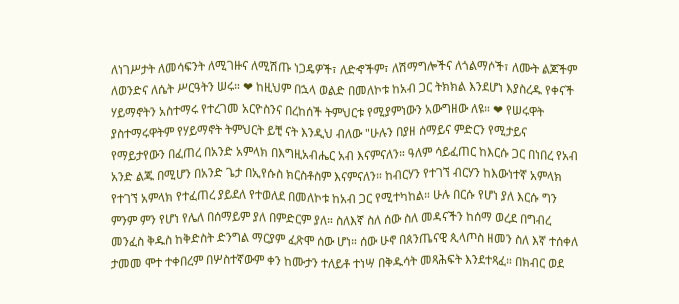ለነገሥታት ለመሳፍንት ለሚገዙና ለሚሽጡ ነጋዴዎች፣ ለድኆችም፣ ለሽማግሎችና ለጎልማሶች፣ ለሙት ልጆችም ለወንድና ለሴት ሥርዓትን ሠሩ። ❤ ከዚህም በኋላ ወልድ በመለኮቱ ከአብ ጋር ትክክል እንደሆነ እያስረዱ የቀናች ሃይማኖትን አስተማሩ የተረገመ አርዮስንና በረከሰች ትምህርቱ የሚያምነውን አውግዘው ለዩ። ❤ የሠሩዋት ያስተማሩዋትም የሃይማኖት ትምህርት ይቺ ናት እንዲህ ብለው "ሁሉን በያዘ ሰማይና ምድርን የሚታይና የማይታየውን በፈጠረ በአንድ አምላክ በእግዚአብሔር አብ እናምናለን። ዓለም ሳይፈጠር ከእርሱ ጋር በነበረ የአብ አንድ ልጁ በሚሆን በአንድ ጌታ በኢየሱስ ክርስቶስም እናምናለን። ከብርሃን የተገኘ ብርሃን ከእውነተኛ አምላክ የተገኘ አምላክ የተፈጠረ ያይደለ የተወለደ በመለኮቱ ከአብ ጋር የሚተካከል። ሁሉ በርሱ የሆነ ያለ እርሱ ግን ምንም ምን የሆነ የሌለ በሰማይም ያለ በምድርም ያለ። ስለእኛ ስለ ሰው ስለ መዳናችን ከሰማ ወረደ በግብረ መንፈስ ቅዱስ ከቅድስት ድንግል ማርያም ፈጽሞ ሰው ሆነ። ሰው ሁኖ በጰንጤናዊ ጲላጦስ ዘመን ስለ እኛ ተሰቀለ ታመመ ሞተ ተቀበረም በሦስተኛውም ቀን ከሙታን ተለይቶ ተነሣ በቅዱሳት መጻሕፍት እንደተጻፈ። በክብር ወደ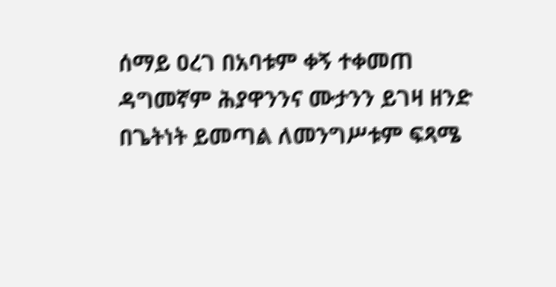ሰማይ ዐረገ በአባቱም ቀኝ ተቀመጠ ዳግመኛም ሕያዋንንና ሙታንን ይገዛ ዘንድ በጌትነት ይመጣል ለመንግሥቱም ፍጻሜ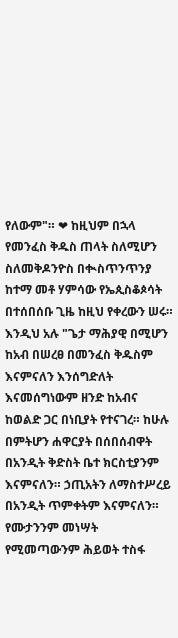የለውም"። ❤ ከዚህም በኋላ የመንፈስ ቅዱስ ጠላት ስለሚሆን ስለመቅዶንዮስ በቊስጥንጥንያ ከተማ መቶ ሃምሳው የኤጲስቆጶሳት በተሰበሰቡ ጊዜ ከዚህ የቀረውን ሠሩ። እንዲህ አሉ "ጌታ ማሕያዊ በሚሆን ከአብ በሠረፀ በመንፈስ ቅዱስም እናምናለን እንሰግድለት እናመሰግነውም ዘንድ ከአብና ከወልድ ጋር በነቢያት የተናገረ። ከሁሉ በምትሆን ሐዋርያት በሰበሰብዋት በአንዲት ቅድስት ቤተ ክርስቲያንም እናምናለን። ኃጢአትን ለማስተሥረይ በአንዲት ጥምቀትም እናምናለን። የሙታንንም መነሣት የሚመጣውንም ሕይወት ተስፋ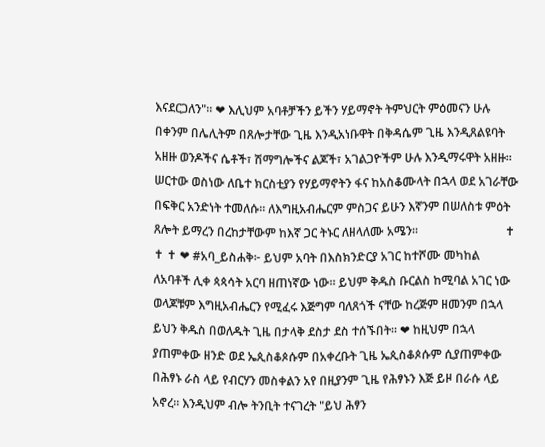እናደርጋለን"። ❤ እሊህም አባቶቻችን ይችን ሃይማኖት ትምህርት ምዕመናን ሁሉ በቀንም በሌሊትም በጸሎታቸው ጊዜ እንዲአነቡዋት በቅዳሴም ጊዜ እንዲጸልዩባት አዘዙ ወንዶችና ሴቶች፣ ሽማግሎችና ልጆች፣ አገልጋዮችም ሁሉ እንዲማሩዋት አዘዙ። ሠርተው ወስነው ለቤተ ክርስቲያን የሃይማኖትን ፋና ከአስቆሙላት በኋላ ወደ አገራቸው በፍቅር አንድነት ተመለሱ። ለእግዚአብሔርም ምስጋና ይሁን እኛንም በሠለስቱ ምዕት ጸሎት ይማረን በረከታቸውም ከእኛ ጋር ትኑር ለዘላለሙ አሜን።                             ✝ ✝ ✝ ❤ #አባ_ይስሐቅ፦ ይህም አባት በእስክንድርያ አገር ከተሾሙ መካከል ለአባቶች ሊቀ ጳጳሳት አርባ ዘጠነኛው ነው። ይህም ቅዱስ ቡርልስ ከሚባል አገር ነው ወላጆቹም እግዚአብሔርን የሚፈሩ እጅግም ባለጸጎች ናቸው ከረጅም ዘመንም በኋላ  ይህን ቅዱስ በወለዱት ጊዜ በታላቅ ደስታ ደስ ተሰኙበት። ❤ ከዚህም በኋላ ያጠምቀው ዘንድ ወደ ኤጲስቆጶሱም በአቀረቡት ጊዜ ኤጲስቆጶሱም ሲያጠምቀው በሕፃኑ ራስ ላይ የብርሃን መስቀልን አየ በዚያንም ጊዜ የሕፃኑን እጅ ይዞ በራሱ ላይ አኖረ። እንዲህም ብሎ ትንቢት ተናገረት "ይህ ሕፃን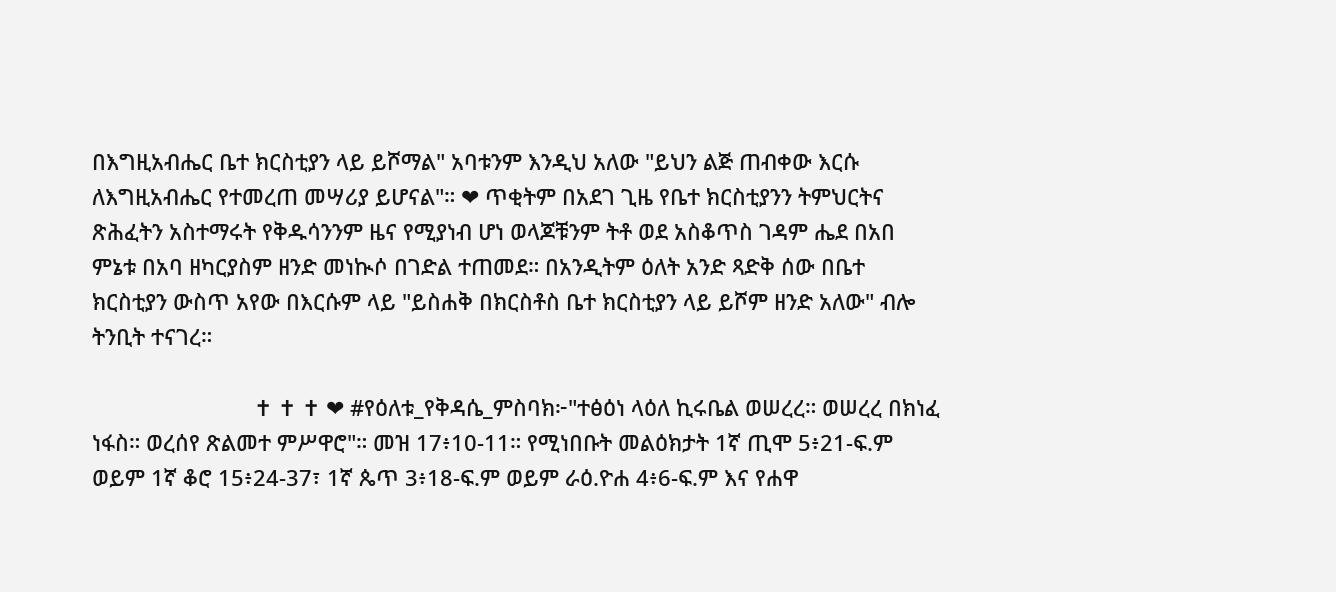በእግዚአብሔር ቤተ ክርስቲያን ላይ ይሾማል" አባቱንም እንዲህ አለው "ይህን ልጅ ጠብቀው እርሱ ለእግዚአብሔር የተመረጠ መሣሪያ ይሆናል"። ❤ ጥቂትም በአደገ ጊዜ የቤተ ክርስቲያንን ትምህርትና ጽሕፈትን አስተማሩት የቅዱሳንንም ዜና የሚያነብ ሆነ ወላጆቹንም ትቶ ወደ አስቆጥስ ገዳም ሔደ በአበ ምኔቱ በአባ ዘካርያስም ዘንድ መነኲሶ በገድል ተጠመደ። በአንዲትም ዕለት አንድ ጻድቅ ሰው በቤተ ክርስቲያን ውስጥ አየው በእርሱም ላይ "ይስሐቅ በክርስቶስ ቤተ ክርስቲያን ላይ ይሾም ዘንድ አለው" ብሎ ትንቢት ተናገረ።

                           ✝ ✝ ✝ ❤ #የዕለቱ_የቅዳሴ_ምስባክ፦"ተፅዕነ ላዕለ ኪሩቤል ወሠረረ። ወሠረረ በክነፈ ነፋስ። ወረሰየ ጽልመተ ምሥዋሮ"። መዝ 17፥10-11። የሚነበቡት መልዕክታት 1ኛ ጢሞ 5፥21-ፍ.ም ወይም 1ኛ ቆሮ 15፥24-37፣ 1ኛ ጴጥ 3፥18-ፍ.ም ወይም ራዕ.ዮሐ 4፥6-ፍ.ም እና የሐዋ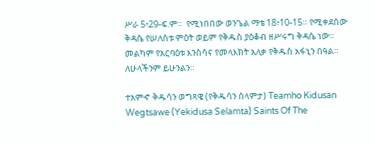ሥራ 5፥29-ፍ.ም።  የሚነበበው ወንጌል ማቴ 18፥10-15። የሚቀደሰው ቅዳሴ የሠለስቱ ምዕት ወይም የቅዱስ ያዕቆብ ዘሥሩግ ቅዳሴ ነው። መልካም የአርባዕቱ እንስሳና የመላእክት አለቃ የቅዱስ አፋኒን በዓል። ለሁላችንም ይሁንልን።

ተአምኆ ቅዱሳን ወግጻዌ (የቅዱሳን ሰላምታ) Teamho Kidusan Wegtsawe (Yekidusa Selamta) Saints Of The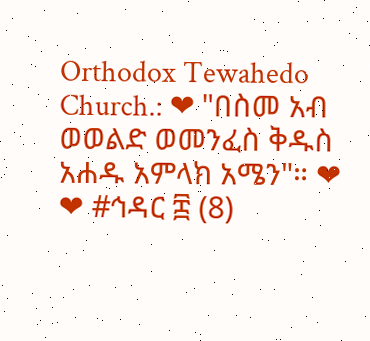Orthodox Tewahedo Church.: ❤ "በስመ አብ ወወልድ ወመንፈስ ቅዱስ አሐዱ አምላክ አሜን"። ❤       ❤ #ኅዳር ፰ (8)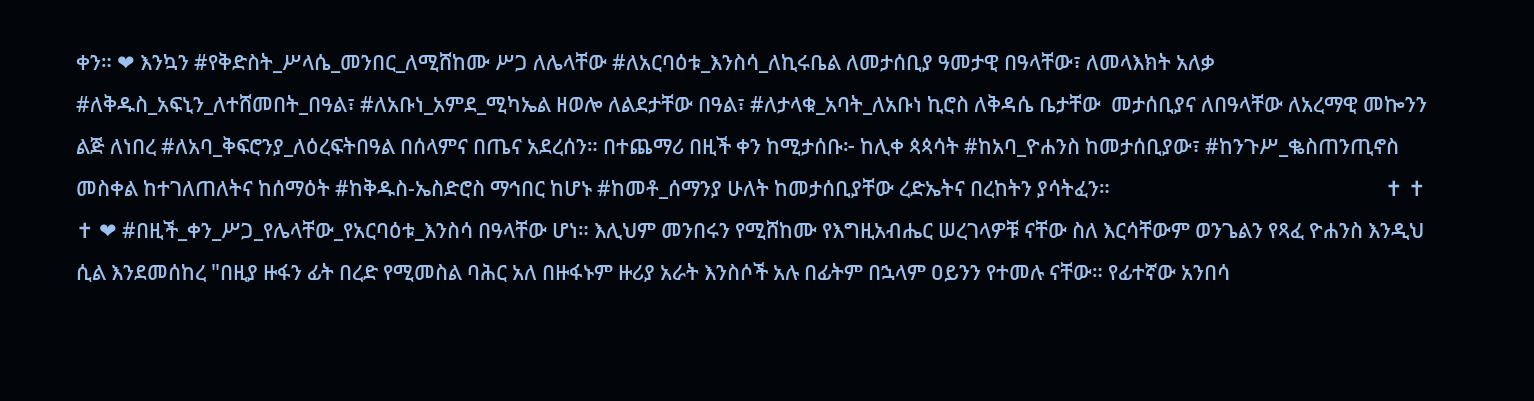ቀን። ❤ እንኳን #የቅድስት_ሥላሴ_መንበር_ለሚሸከሙ ሥጋ ለሌላቸው #ለአርባዕቱ_እንስሳ_ለኪሩቤል ለመታሰቢያ ዓመታዊ በዓላቸው፣ ለመላእክት አለቃ #ለቅዱስ_አፍኒን_ለተሸመበት_በዓል፣ #ለአቡነ_አምደ_ሚካኤል ዘወሎ ለልደታቸው በዓል፣ #ለታላቁ_አባት_ለአቡነ ኪሮስ ለቅዳሴ ቤታቸው  መታሰቢያና ለበዓላቸው ለአረማዊ መኰንን ልጅ ለነበረ #ለአባ_ቅፍሮንያ_ለዕረፍትበዓል በሰላምና በጤና አደረሰን። በተጨማሪ በዚች ቀን ከሚታሰቡ፦ ከሊቀ ጳጳሳት #ከአባ_ዮሐንስ ከመታሰቢያው፣ #ከንጉሥ_ቈስጠንጢኖስ መስቀል ከተገለጠለትና ከሰማዕት #ከቅዱስ-ኤስድሮስ ማኅበር ከሆኑ #ከመቶ_ሰማንያ ሁለት ከመታሰቢያቸው ረድኤትና በረከትን ያሳትፈን።                                                       ✝ ✝ ✝ ❤ #በዚች_ቀን_ሥጋ_የሌላቸው_የአርባዕቱ_እንስሳ በዓላቸው ሆነ። እሊህም መንበሩን የሚሸከሙ የእግዚአብሔር ሠረገላዎቹ ናቸው ስለ እርሳቸውም ወንጌልን የጻፈ ዮሐንስ እንዲህ ሲል እንደመሰከረ "በዚያ ዙፋን ፊት በረድ የሚመስል ባሕር አለ በዙፋኑም ዙሪያ አራት እንስሶች አሉ በፊትም በኋላም ዐይንን የተመሉ ናቸው። የፊተኛው አንበሳ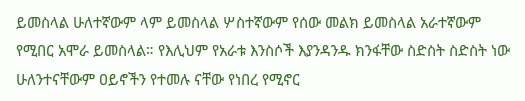ይመስላል ሁለተኛውም ላም ይመስላል ሦስተኛውም የሰው መልክ ይመስላል አራተኛውም የሚበር አሞራ ይመስላል። የእሊህም የአራቱ እንስሶች እያንዳንዱ ክንፋቸው ስድስት ስድስት ነው ሁለንተናቸውም ዐይኖችን የተመሉ ናቸው የነበረ የሚኖር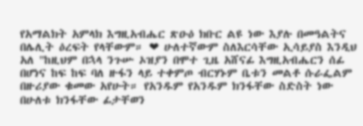የአማልክት አምላክ እግዚአብሔር ጽዑዕ ክቡር ልዩ ነው እያሉ በመዓልትና በሌሊት ዕረፍት የላቸውም። ❤ ሁለተኛውም ስለእርሳቸው ኢሳይያስ እንዲህ አለ "ከዚህም በኋላ ንጉሡ ኦዝያን በሞተ ጊዜ አሸናፊ እግዚአብሔርን ሰፊ በሆነና ከፍ ከፍ ባለ ዙፋን ላይ ተቀምጦ ብርሃኑም ቤቱን መልቶ ሱራፌልም በዙሪያው ቁመው አየሁት። የአንዱም የአንዱም ክንፋቸው ስድስት ነው በሁለቱ ክንፋቸው ፊታቸወን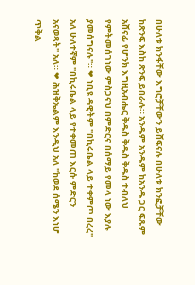በሁለቱ ክንፋቸው እግሮቻቸውን ይሸፍናሉ በሁለቱ ክንፎቻቸው ከጽንፍ እስከ ጽንፍ ይበራሉ። አንዱም አንዱም ከአንዱ ጋር ፍጹም አሸናፊ የሆንክ እግዚአብሔር ቅዱስ ቅዱስ ቅዱስ ተብለህ የምትመሰገነው ምስጋናህ በምድርና በሰማይ የመላ ነው እያሉ ያመሰግናሉ"። ❤ ነቢዩ ዳዊትም "በኪሩቤል ላይ ተቀምጦ በረረ" አለ ሁለተኛም "በኪሩቤል ላይ የተቀመጠ እርሱ ምድርን አናወጻት" አለ። ❤ ሕዝቅኤልም እንዲህ አለ "ከወደ ሰሜን እነሆ ጥቅል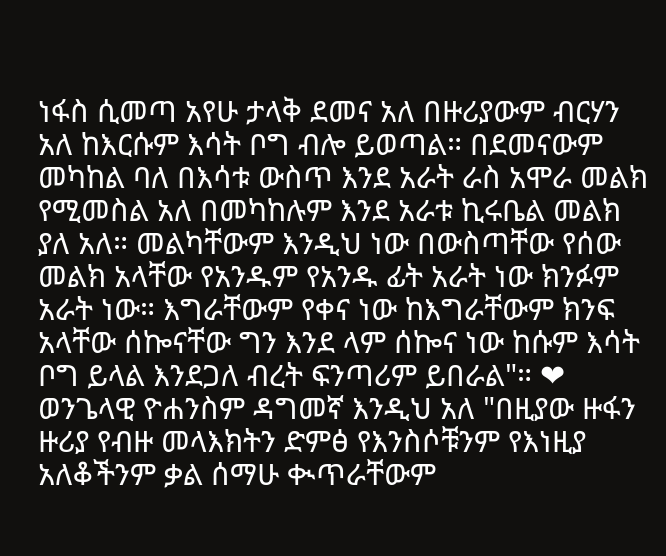ነፋስ ሲመጣ አየሁ ታላቅ ደመና አለ በዙሪያውም ብርሃን አለ ከእርሱም እሳት ቦግ ብሎ ይወጣል። በደመናውም መካከል ባለ በእሳቱ ውስጥ እንደ አራት ራስ አሞራ መልክ የሚመስል አለ በመካከሉም እንደ አራቱ ኪሩቤል መልክ ያለ አለ። መልካቸውም እንዲህ ነው በውስጣቸው የሰው መልክ አላቸው የአንዱም የአንዱ ፊት አራት ነው ክንፉም አራት ነው። እግራቸውም የቀና ነው ከእግራቸውም ክንፍ አላቸው ሰኰናቸው ግን እንደ ላም ሰኰና ነው ከሱም እሳት ቦግ ይላል እንደጋለ ብረት ፍንጣሪም ይበራል"። ❤ ወንጌላዊ ዮሐንስም ዳግመኛ እንዲህ አለ "በዚያው ዙፋን ዙሪያ የብዙ መላእክትን ድምፅ የእንስሶቹንም የእነዚያ አለቆችንም ቃል ሰማሁ ቊጥራቸውም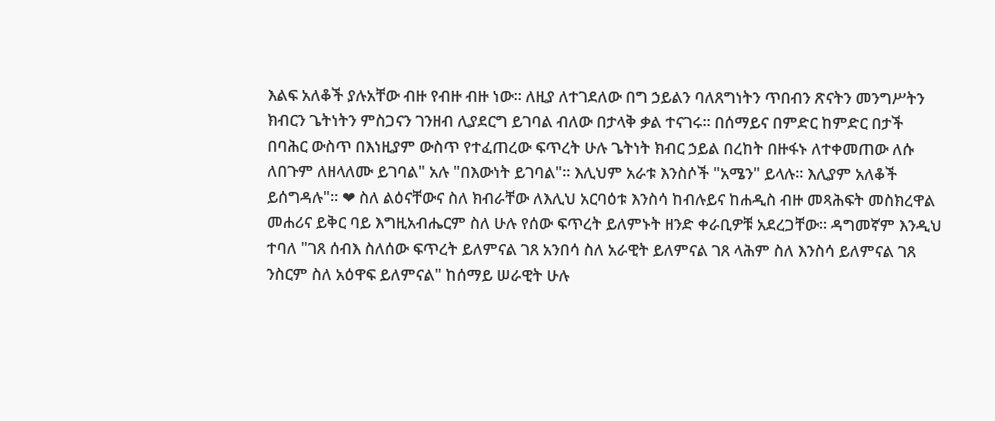እልፍ አለቆች ያሉአቸው ብዙ የብዙ ብዙ ነው። ለዚያ ለተገደለው በግ ኃይልን ባለጸግነትን ጥበብን ጽናትን መንግሥትን ክብርን ጌትነትን ምስጋናን ገንዘብ ሊያደርግ ይገባል ብለው በታላቅ ቃል ተናገሩ። በሰማይና በምድር ከምድር በታች በባሕር ውስጥ በእነዚያም ውስጥ የተፈጠረው ፍጥረት ሁሉ ጌትነት ክብር ኃይል በረከት በዙፋኑ ለተቀመጠው ለሱ ለበጉም ለዘላለሙ ይገባል" አሉ "በእውነት ይገባል"። እሊህም አራቱ እንስሶች "አሜን" ይላሉ። እሊያም አለቆች ይሰግዳሉ"። ❤ ስለ ልዕናቸውና ስለ ክብራቸው ለእሊህ አርባዕቱ እንስሳ ከብሉይና ከሐዲስ ብዙ መጻሕፍት መስክረዋል መሐሪና ይቅር ባይ እግዚአብሔርም ስለ ሁሉ የሰው ፍጥረት ይለምኑት ዘንድ ቀራቢዎቹ አደረጋቸው። ዳግመኛም እንዲህ ተባለ "ገጸ ሰብእ ስለሰው ፍጥረት ይለምናል ገጸ አንበሳ ስለ አራዊት ይለምናል ገጸ ላሕም ስለ እንስሳ ይለምናል ገጸ ንስርም ስለ አዕዋፍ ይለምናል" ከሰማይ ሠራዊት ሁሉ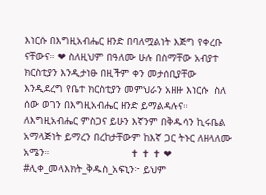እነርሱ በእግዚአብሔር ዘንድ በባለሟልነት እጅግ የቀረቡ ናቸውና። ❤ ስለዚህም በዓለሙ ሁሉ በስማቸው አብያተ ክርስቲያን እንዲታነፁ በዚችም ቀን መታሰቢያቸው እንዲደረግ የቤተ ክርስቲያን መምህራን አዘዙ እነርሱ  ስለ ሰው ወገን በእግዚአብሔር ዘንድ ይማልዳሉና። ለእግዚአብሔር ምስጋና ይሁን እኛንም በቅዱሳን ኪሩቤል አማላጅነት ይማረን በረከታቸውም ከእኛ ጋር ትኑር ለዘላለሙ አሜን።                           ✝ ✝ ✝ ❤ #ሊቀ_መላእክት_ቅዱስ_አፍኒን፦ ይህም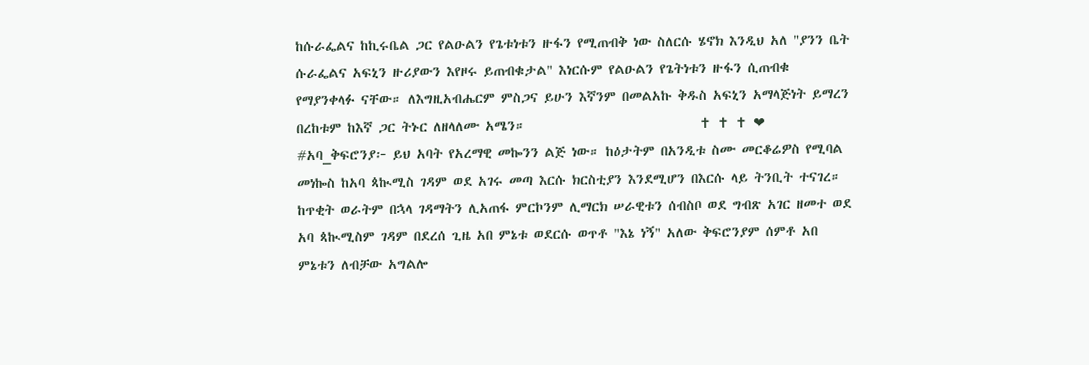ከሱራፌልና ከኪሩቤል ጋር የልዑልን የጌቱነቱን ዙፋን የሚጠብቅ ነው ስለርሱ ሄኖክ እንዲህ አለ "ያንን ቤት ሱራፌልና አፍኒን ዙሪያውን እየዞሩ ይጠብቁታል" እነርሱም የልዑልን የጌትነቱን ዙፋን ሲጠብቁ የማያንቀላፉ ናቸው። ለእግዚአብሔርም ምስጋና ይሁን እኛንም በመልአኩ ቅዱስ አፍኒን አማላጅነት ይማረን በረከቱም ከእኛ ጋር ትኑር ለዘላለሙ አሜን።                             ✝ ✝ ✝ ❤ #አባ_ቅፍሮንያ፦ ይህ አባት የአረማዊ መኰንን ልጅ ነው። ከዕታትም በአንዲቱ ስሙ መርቆሬዎስ የሚባል መነኰስ ከአባ ጳኲሚስ ገዳም ወደ አገሩ መጣ እርሱ ክርስቲያን እንደሚሆን በእርሱ ላይ ትንቢት ተናገረ። ከጥቂት ወራትም በኋላ ገዳማትን ሊአጠፋ ምርኮንም ሊማርክ ሠራዊቱን ሰብስቦ ወደ ግብጽ አገር ዘመተ ወደ አባ ጳኲሚስም ገዳም በደረሰ ጊዜ አበ ምኔቱ ወደርሱ ወጥቶ "እኔ ነኝ" አለው ቅፍሮንያም ሰምቶ አበ ምኔቱን ለብቻው አግልሎ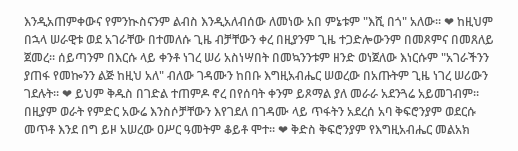እንዲአጠምቀውና የምንኲስናንም ልብስ እንዲአለብሰው ለመነው አበ ምኔቱም "እሺ በጎ" አለው። ❤ ከዚህም በኋላ ሠራዊቱ ወደ አገራቸው በተመለሱ ጊዜ ብቻቸውን ቀረ በዚያንም ጊዜ ተጋድሎውንም በመጾምና በመጸለይ ጀመረ። ሰይጣንም በእርሱ ላይ ቀንቶ ነገረ ሠሪ አስነሣበት በመኳንንቱም ዘንድ ወነጀለው እነርሱም "አገራችንን ያጠፋ የመኰንን ልጅ ከዚህ አለ" ብለው ገዳሙን ከበቡ እግዚአብሔር ሠወረው በአጡትም ጊዜ ነገረ ሠሪውን ገደሉት። ❤ ይህም ቅዱስ በገድል ተጠምዶ ኖረ በየሰባት ቀንም ይጾማል ያለ መራራ አደንጓሬ አይመገብም። በዚያም ወራት የምድር አውሬ እንስሶቻቸውን እየገደለ በገዳሙ ላይ ጥፋትን አደረሰ አባ ቅፍሮንያም ወደርሱ መጥቶ እንደ በግ ይዞ አሠረው ዐሥር ዓመትም ቆይቶ ሞተ። ❤ ቅድስ ቅፍሮንያም የእግዚአብሔር መልአክ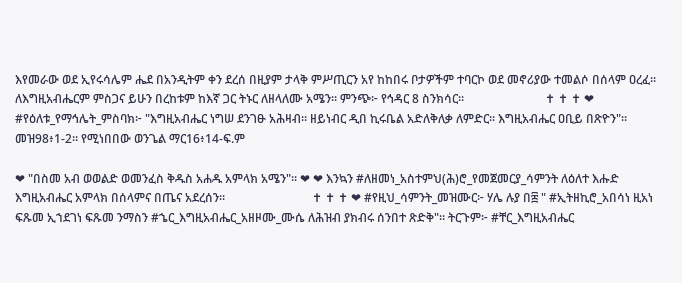እየመራው ወደ ኢየሩሳሌም ሔደ በአንዲትም ቀን ደረሰ በዚያም ታላቅ ምሥጢርን አየ ከከበሩ ቦታዎችም ተባርኮ ወደ መኖሪያው ተመልሶ በሰላም ዐረፈ። ለእግዚአብሔርም ምስጋና ይሁን በረከቱም ከእኛ ጋር ትኑር ለዘላለሙ አሜን። ምንጭ፦ የኅዳር 8 ስንክሳር።                           ✝ ✝ ✝ ❤ #የዕለቱ_የማኅሌት_ምስባክ፦ "እግዚአብሔር ነግሠ ደንገፁ አሕዛብ። ዘይነብር ዲበ ኪሩቤል አድለቅለቃ ለምድር። እግዚአብሔር ዐቢይ በጽዮን"።  መዝ98፥1-2። የሚነበበው ወንጌል ማር16፥14-ፍ.ም

❤ "በስመ አብ ወወልድ ወመንፈስ ቅዱስ አሐዱ አምላክ አሜን"። ❤ ❤ እንኳን #ለዘመነ_አስተምህ(ሕ)ሮ_የመጀመርያ_ሳምንት ለዕለተ እሑድ እግዚአብሔር አምላክ በሰላምና በጤና አደረሰን።                             ✝ ✝ ✝ ❤ #የዚህ_ሳምንት_መዝሙር፦ ሃሌ ሉያ በ፰ " #ኢትዘኪሮ_አበሳነ ዚአነ ፍጹመ ኢኀደገነ ፍጹመ ንማስን #ኄር_እግዚአብሔር_አዘዞሙ_ሙሴ ለሕዝብ ያክብሩ ሰንበተ ጽድቅ"። ትርጉም፦ #ቸር_እግዚአብሔር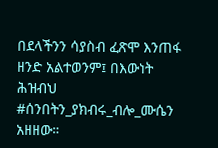በደላችንን ሳያስብ ፈጽሞ እንጠፋ ዘንድ አልተወንም፤ በእውነት ሕዝብህ #ሰንበትን_ያክብሩ_ብሎ_ሙሴን አዘዘው።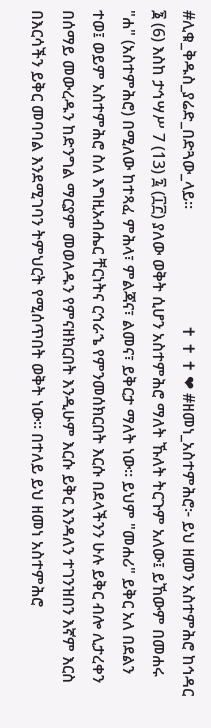#ሊቁ_ቅዱስ_ያሬድ_በድጓው_ላይ።                             ✝ ✝ ✝ ❤ #ዘመነ_አስተምሕሮ፦ ይህ ዘመን አስተምሕሮ ከኅዳር ፮ (6) እስከ ታኅሣሥ 7 (13) ፯ (፲፫) ያለው ወቅት ሲሆን አስተምሕሮ ማለት ኹለት ትርጉም አለው፤ ይኸውም በመሐሩ "ሐ" (አስተምሕሮ) በሚለው ከተጻፈ ምሕላ፣ ምልጃና፣ ልመና፣ ይቅርታ ማለት ነው። ይህም "መሐሪ" ይቅር አለ በደልን ተወ፤ ወይም አስተምሕሮ ስለ እግዚአብሔር ቸርነትና ርኅራኄ የምንመሰክርበት እርሱ በደላችንን ሁሉ ይቅር ብሎ ሊታረቀን በሰማይ መውረዱን ከድንግል ማርያም መወለዱን የምናዘክርበት እንዲሁም እርሱ ይቅር እንዳለን ተገንዝበን እኛም እርስ በእርሳችን ይቅር መባባል እንደሚገባን ትምህርት የሚሰጥበት ወቅት ነው። በተለይ ይህ ዘመነ አስተምሕሮ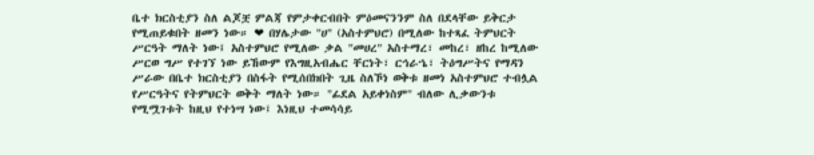ቤተ ክርስቲያን ስለ ልጆቿ ምልጃ የምታቀርብበት ምዕመናንንም ስለ በደላቸው ይቅርታ የሚጠይቁበት ዘመን ነው። ❤ በሃሌታው "ሀ" (አስተምህሮ) በሚለው ከተጻፈ ትምህርት ሥርዓት ማለት ነው፤ አስተምህሮ የሚለው ቃል "መሀረ" አስተማረ፣ መከረ፣ ዘከረ ከሚለው ሥርወ ግሥ የተገኘ ነው ይኸውም የእግዚአብሔር ቸርነት፣ ርኅራኄ፣ ትዕግሥትና የማዳን ሥራው በቤተ ክርስቲያን በስፋት የሚሰበክበት ጊዜ ስለኾነ ወቅቱ ዘመነ አስተምህሮ ተብሏል የሥርዓትና የትምህርት ወቅት ማለት ነው። "ፊደል አይቀነስም" ብለው ሊቃውንቱ የሚሟገቱት ከዚህ የተነሣ ነው፤ እነዚህ ተመሳሳይ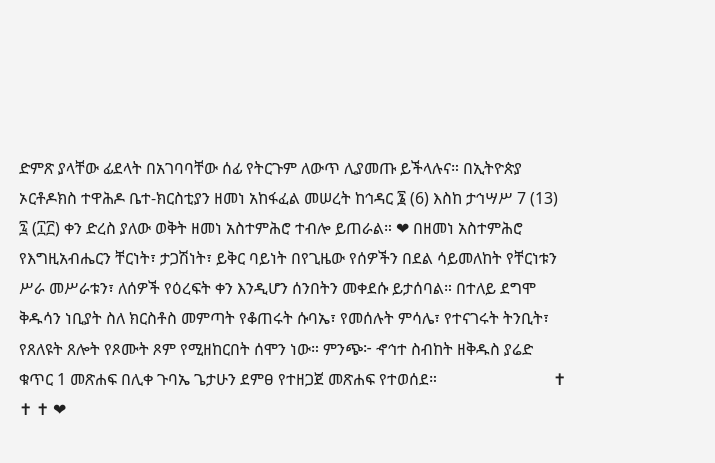ድምጽ ያላቸው ፊደላት በአገባባቸው ሰፊ የትርጉም ለውጥ ሊያመጡ ይችላሉና። በኢትዮጵያ ኦርቶዶክስ ተዋሕዶ ቤተ-ክርስቲያን ዘመነ አከፋፈል መሠረት ከኅዳር ፮ (6) እስከ ታኅሣሥ 7 (13) ፯ (፲፫) ቀን ድረስ ያለው ወቅት ዘመነ አስተምሕሮ ተብሎ ይጠራል። ❤ በዘመነ አስተምሕሮ የእግዚአብሔርን ቸርነት፣ ታጋሽነት፣ ይቅር ባይነት በየጊዜው የሰዎችን በደል ሳይመለከት የቸርነቱን ሥራ መሥራቱን፣ ለሰዎች የዕረፍት ቀን እንዲሆን ሰንበትን መቀደሱ ይታሰባል። በተለይ ደግሞ ቅዱሳን ነቢያት ስለ ክርስቶስ መምጣት የቆጠሩት ሱባኤ፣ የመሰሉት ምሳሌ፣ የተናገሩት ትንቢት፣ የጸለዩት ጸሎት የጾሙት ጾም የሚዘከርበት ሰሞን ነው። ምንጭ፦ ኆኅተ ስብከት ዘቅዱስ ያሬድ ቁጥር 1 መጽሐፍ በሊቀ ጉባኤ ጌታሁን ደምፀ የተዘጋጀ መጽሐፍ የተወሰደ።                             ✝ ✝ ✝ ❤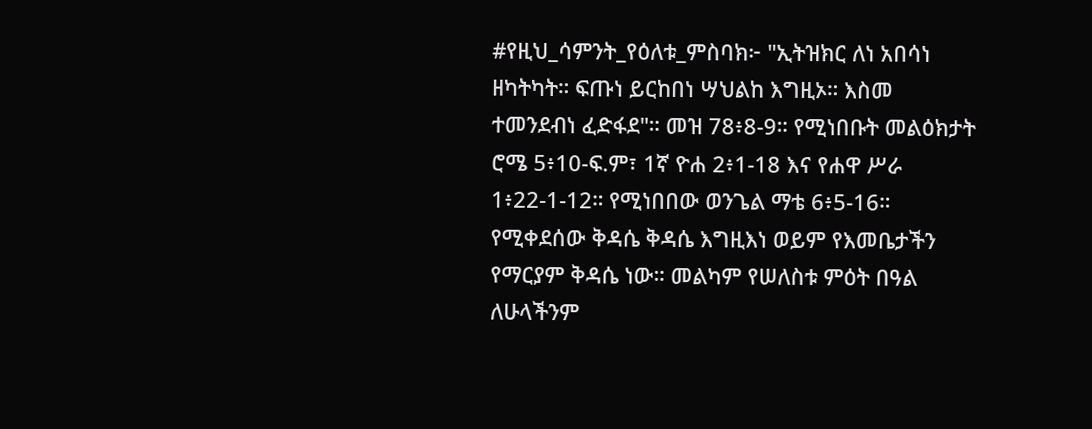#የዚህ_ሳምንት_የዕለቱ_ምስባክ፦ "ኢትዝክር ለነ አበሳነ ዘካትካት። ፍጡነ ይርከበነ ሣህልከ እግዚኦ። እስመ ተመንደብነ ፈድፋደ"። መዝ 78፥8-9። የሚነበቡት መልዕክታት ሮሜ 5፥10-ፍ.ም፣ 1ኛ ዮሐ 2፥1-18 እና የሐዋ ሥራ 1፥22-1-12። የሚነበበው ወንጌል ማቴ 6፥5-16። የሚቀደሰው ቅዳሴ ቅዳሴ እግዚእነ ወይም የእመቤታችን የማርያም ቅዳሴ ነው። መልካም የሠለስቱ ምዕት በዓል ለሁላችንም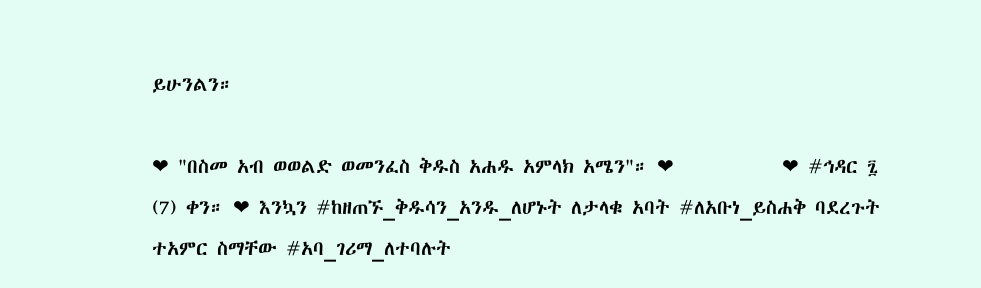ይሁንልን።

❤ "በስመ አብ ወወልድ ወመንፈስ ቅዱስ አሐዱ አምላክ አሜን"። ❤            ❤ #ኅዳር ፯ (7) ቀን። ❤ እንኳን #ከዘጠኙ_ቅዱሳን_አንዱ_ለሆኑት ለታላቁ አባት #ለአቡነ_ይስሐቅ ባደረጉት ተአምር ስማቸው #አባ_ገሪማ_ለተባሉት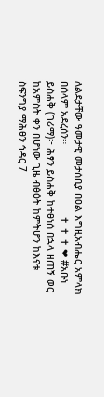ለልደታቸው ዓመታዊ መታሰቢያ በዐል እግዚአብሔር አምላክ በሰላም አደረሰን።                        ✝ ✝ ✝ ❤ #አቡነ ይስሐቅ (ገሪማ)፦ ሕፃን ይስሐቅ ከተፀነሰ በኋላ ዘጠኝ ወር ከአምስት ቀን በሆነው ጊዜ ብፅዕት ከምትሆን ከእናቱ ስፍንግያ ማሕፀን ኅዳር 7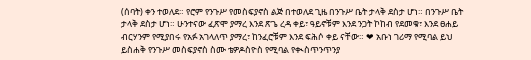(ሰባት) ቀን ተወለደ። የሮም የንጉሥ የመስፍያኖስ ልጅ በተወለደ ጊዜ በንጉሥ ቤት ታላቅ ደስታ ሆነ። በንጉሥ ቤት ታላቅ ደስታ ሆነ። ሁንተናው ፈጽሞ ያማረ እንደ ጽጌ ረዳ ቀይ፣ ዓይኖቹም እንደ ንጋት ኮከብ የደመቁ፣ እንደ ፀሐይ ብርሃንም የሚያበሩ የአፉ አገላለጥ ያማረ፣ ከንፈሮቹም እንደ ፍሕሶ ቀይ ናቸው። ❤ አቡነ ገሪማ የሚባል ይህ ይስሐቅ የንጉሥ መስፍያኖስ ስሙ ቴዎዶስዮስ የሚባል የቊስጥንጥንያ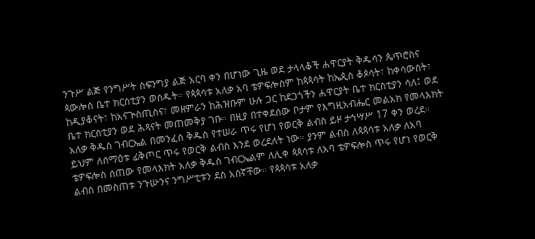ንጉሥ ልጅ የንግሥት ስፍንግያ ልጅ አርባ ቀን በሆነው ጊዜ ወደ ታላላቆች ሐዋርያት ቅዱሳን ጴጥሮስና ጳውሎስ ቤተ ክርስቲያን ወሰዱት። የጳጳሳቱ አለቃ አባ ቴዎፍሎስም ከጳጳሳት ከኤጲስ ቆጶሳት፣ ከቀሳውስት፣ ከዲያቆናት፣ ከአናጒስጢስና፣ መዘምራን ከሕዝቡም ሁሉ ጋር ከደጋጎችን ሐዋርያት ቤተ ክርስቲያን ሳለ፤ ወደ ቤተ ክርስቲያን ወደ ሕጻናት መጠመቅያ ገቡ። በዚያ በተቀደሰው ቦታም የእግዚአብሔር መልአክ የመላእክት አለቃ ቅዱስ ገብርኤል በመንፈስ ቅዱስ የተሠራ ጥሩ የሆነ የወርቅ ልብስ ይዞ ታኅሣሥ 17 ቀን ወረደ። ይህም ለሰማዕቱ ፊቅጦር ጥሩ የወርቅ ልብስ እንደ ወረደለት ነው። ያንም ልብስ ለጳጳሳቱ አለቃ ለአባ ቴዎፍሎስ ሰጠው የመላእክት አለቃ ቅዱስ ገብርኤልም ለሊቀ ጳጳሳቱ ለአባ ቴዎፍሎስ ጥሩ የሆነ የወርቅ ልብስ በመስጠቱ ንጉሡንና ንግሥቲቱን ደስ አሰኛቸው። የጳጳሳቱ አለቃ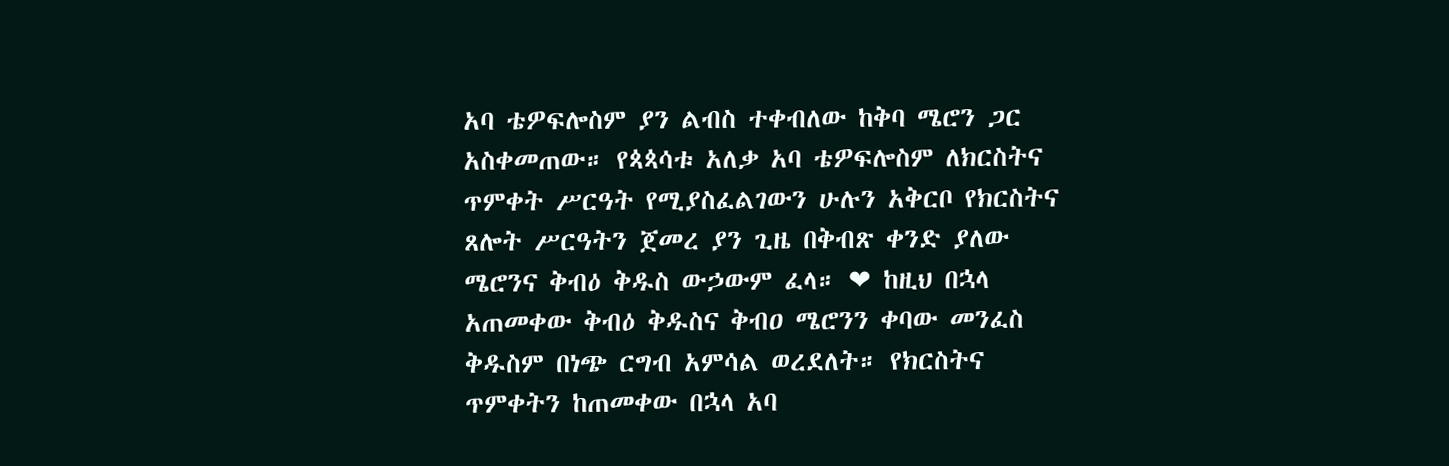አባ ቴዎፍሎስም ያን ልብስ ተቀብለው ከቅባ ሜሮን ጋር አስቀመጠው። የጳጳሳቱ አለቃ አባ ቴዎፍሎስም ለክርስትና ጥምቀት ሥርዓት የሚያስፈልገውን ሁሉን አቅርቦ የክርስትና ጸሎት ሥርዓትን ጀመረ ያን ጊዜ በቅብጽ ቀንድ ያለው ሜሮንና ቅብዕ ቅዱስ ውኃውም ፈላ። ❤ ከዚህ በኋላ አጠመቀው ቅብዕ ቅዱስና ቅብዐ ሜሮንን ቀባው መንፈስ ቅዱስም በነጭ ርግብ አምሳል ወረደለት። የክርስትና ጥምቀትን ከጠመቀው በኋላ አባ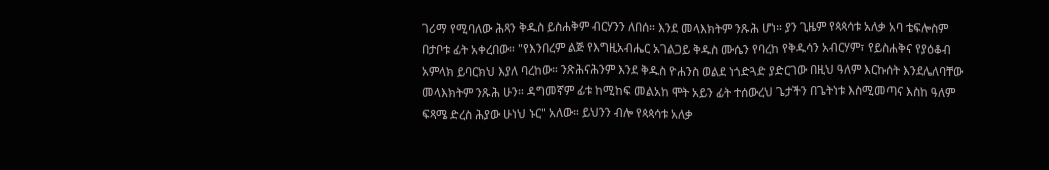ገሪማ የሚባለው ሕጻን ቅዱስ ይስሐቅም ብርሃንን ለበሰ። እንደ መላእክትም ንጹሕ ሆነ። ያን ጊዜም የጳጳሳቱ አለቃ አባ ቴፍሎስም በታቦቱ ፊት አቀረበው። "የእንበረም ልጅ የእግዚአብሔር አገልጋይ ቅዱስ ሙሴን የባረከ የቅዱሳን አብርሃም፣ የይስሐቅና የያዕቆብ አምላክ ይባርክህ እያለ ባረከው። ንጽሕናሕንም እንደ ቅዱስ ዮሐንስ ወልደ ነጎድጓድ ያድርገው በዚህ ዓለም እርኩሰት እንደሌለባቸው መላእክትም ንጹሕ ሁን። ዳግመኛም ፊቱ ከሚከፍ መልአከ ሞት አይን ፊት ተሰውረህ ጌታችን በጌትነቱ እስሚመጣና እስከ ዓለም ፍጻሜ ድረስ ሕያው ሁነህ ኑር" አለው። ይህንን ብሎ የጳጳሳቱ አለቃ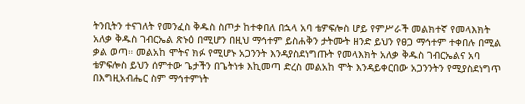ትንቢትን ተናገለት የመንፈስ ቅዱስ ስጦታ ከተቀበለ በኋላ አባ ቴዎፍሎስ ሆይ የምሥራች መልክተኛ የመላእክት አለቃ ቅዱስ ገብርኤል ጽኑዕ በሚሆን በዚህ ማኅተም ይስሐቅን ታትሙት ዘንድ ይህን የፀጋ ማኅተም ተቀበሉ በሚል ቃል ወጣ። መልአከ ሞትና ክፉ የሚሆኑ አጋንንት እንዳያስደነግጡት የመላእክት አለቃ ቅዱስ ገብርኤልና አባ ቴዎፍሎስ ይህን ሰምተው ጌታችን በጌትነቱ እኪመጣ ድረስ መልአከ ሞት እንዳይቀርበው አጋንንትን የሚያስደነግጥ በእግዚአብሔር ስም ማኅተምነት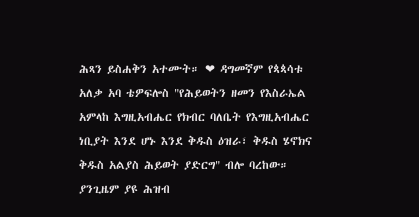ሕጻን ይስሐቅን አተሙት። ❤ ዳግመኛም የጳጳሳቱ አለቃ አባ ቴዎፍሎስ "የሕይወትን ዘመን የእስራኤል አምላከ እግዚአብሔር የክብር ባለቤት የእግዚአብሔር ነቢያት እንደ ሆኑ እንደ ቅዱስ ዕዝራ፣ ቅዱስ ሄኖክና ቅዱስ አልያስ ሕይወት ያድርግ" ብሎ ባረከው። ያንጊዜም ያዩ ሕዝብ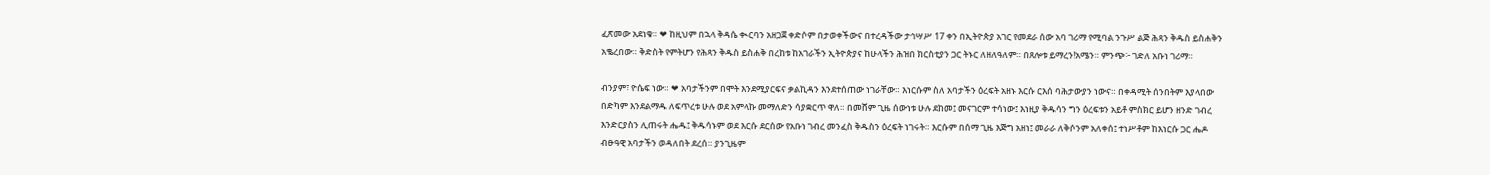ፈጽመው አደነቁ። ❤ ከዚህም በኋላ ቅዳሴ ቊርባን አዘጋጀ ቀድሶም በታወቀችውና በተረዳችው ታኅሣሥ 17 ቀን በኢትዮጵያ አገር የመደራ ሰው አባ ገሪማ የሚባል ንጉሥ ልጅ ሕጻን ቅዱስ ይስሐቅን አቈረበው። ቅድስት የምትሆን የሕጻን ቅዱስ ይስሐቅ በረከቱ ከአገራችን ኢትዮጵያና ከሁላችን ሕዝበ ክርስቲያን ጋር ትኑር ለዘለዓለም። በጸሎቱ ይማረን!አሜን። ምንጭ፦ ገድለ አቡነ ገሪማ።

ብንያም፣ ዮሴፍ ነው። ❤ አባታችንም በሞት እንደሚያርፍና ቃልኪዳን እንደተሰጠው ነገራቸው። እነርሱም ስለ አባታችን ዕረፍት አዘኑ እርሱ ርእሰ ባሕታውያን ነውና። በቀዳሚት ሰንበትም እያላበው በድካም እንደልማዱ ለፍጥረቱ ሁሉ ወደ አምላኩ መማለድን ሳያቋርጥ ዋለ። በመሸም ጊዜ ሰውነቱ ሁሉ ደከመ፤ መናገርም ተሳነው፤ እነዚያ ቅዱሳን ግን ዕረፍቱን አይቶ ምስክር ይሆን ዘንድ ገብረ እንድርያስን ሊጠሩት ሔዱ፤ ቅዱሳኑም ወደ እርሱ ደርሰው የአቡነ ገብረ መንፈስ ቅዱስን ዕረፍት ነገሩት። እርሱም በሰማ ጊዜ እጅግ አዘነ፤ መራራ ለቅሶንም አለቀሰ፤ ተነሥቶም ከእነርሱ ጋር ሔዶ ብፁዓዊ አባታችን ወዳለበት ደረሰ። ያንጊዜም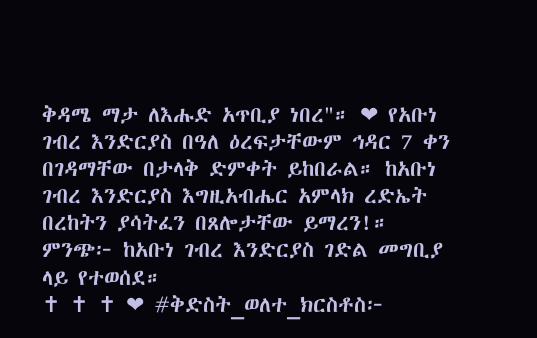ቅዳሜ ማታ ለእሑድ አጥቢያ ነበረ"። ❤ የአቡነ ገብረ እንድርያስ በዓለ ዕረፍታቸውም ኅዳር 7 ቀን በገዳማቸው በታላቅ ድምቀት ይከበራል። ከአቡነ ገብረ እንድርያስ እግዚአብሔር አምላክ ረድኤት በረከትን ያሳትፈን በጸሎታቸው ይማረን!። ምንጭ፦ ከአቡነ ገብረ እንድርያስ ገድል መግቢያ ላይ የተወሰደ።                              ✝ ✝ ✝ ❤ #ቅድስት_ወለተ_ክርስቶስ፦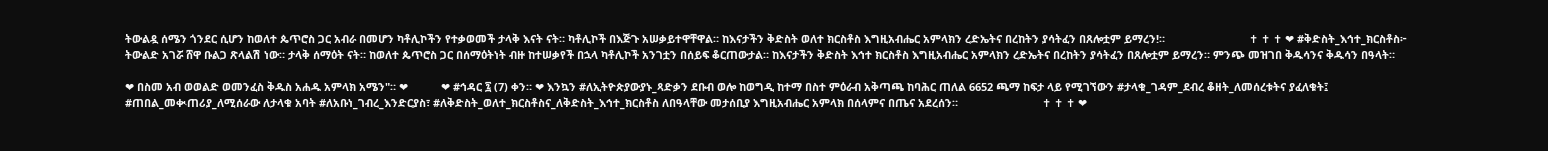ትውልዷ ሰሜን ጎንደር ሲሆን ከወለተ ጴጥሮስ ጋር አብራ በመሆን ካቶሊኮችን የተቃወመች ታላቅ እናት ናት። ካቶሊኮች በእጅጉ አሠቃይተዋቸዋል። ከእናታችን ቅድስት ወለተ ክርስቶስ እግዚአብሔር አምላክን ረድኤትና በረከትን ያሳትፈን በጸሎቷም ይማረን!።                            ✝ ✝ ✝ ❤ #ቅድስት_እኅተ_ክርስቶስ፦ ትውልድ አገሯ ሸዋ ቡልጋ ጽላልሽ ነው። ታላቅ ሰማዕት ናት። ከወለተ ጴጥሮስ ጋር በሰማዕትነት ብዙ ከተሠቃየች በኋላ ካቶሊኮች አንገቷን በሰይፍ ቆርጠውታል። ከእናታችን ቅድስት እኅተ ክርስቶስ እግዚአብሔር አምላክን ረድኤትና በረከትን ያሳትፈን በጸሎቷም ይማረን። ምንጭ መዝገበ ቅዱሳንና ቅዱሳን በዓላት።

❤ በስመ አብ ወወልድ ወመንፈስ ቅዱስ አሐዱ አምላክ አሜን"። ❤           ❤ #ኅዳር ፯ (7) ቀን። ❤ እንኳን #ለኢትዮጵያውያኑ_ጻድቃን ደቡብ ወሎ ከወግዲ ከተማ በስተ ምዕራብ አቅጣጫ ከባሕር ጠለል 6652 ጫማ ከፍታ ላይ የሚገኘውን #ታላቁ_ገዳም_ደብረ ቆዘት_ለመሰረቱትና ያፈለቁት፤ #ጠበል_መቊጠሪያ_ለሚሰራው ለታላቁ አባት #ለአቡነ_ገብረ_እንድርያስ፣ #ለቅድስት_ወለተ_ክርስቶስና_ለቅድስት_እኅተ_ክርስቶስ ለበዓላቸው መታሰቢያ እግዚአብሔር አምላክ በሰላምና በጤና አደረሰን።                            ✝ ✝ ✝ ❤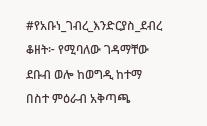#የአቡነ_ገብረ_እንድርያስ_ደብረ ቆዘት፦ የሚባለው ገዳማቸው ደቡብ ወሎ ከወግዲ ከተማ በስተ ምዕራብ አቅጣጫ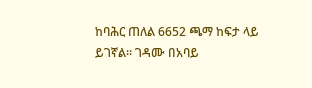ከባሕር ጠለል 6652 ጫማ ከፍታ ላይ ይገኛል። ገዳሙ በአባይ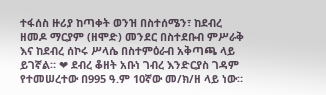ተፋሰስ ዙሪያ ከጣቀት ወንዝ በስተሰሜን፣ ከደብረ ዘመዶ ማርያም (ዘሞድ) መንደር በስተደቡብ ምሥራቅ እና ከደብረ ሰኮሩ ሥላሴ በስተምዕራብ አቅጣጫ ላይ ይገኛል። ❤ ደብረ ቆዘት አቡነ ገብረ እንድርያስ ገዳም የተመሠረተው በ995 ዓ.ም 10ኛው መ/ክ/ዘ ላይ ነው።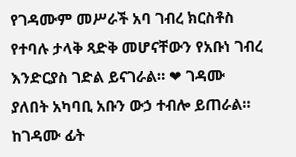የገዳሙም መሥራች አባ ገብረ ክርስቶስ የተባሉ ታላቅ ጻድቅ መሆናቸውን የአቡነ ገብረ እንድርያስ ገድል ይናገራል። ❤ ገዳሙ ያለበት አካባቢ አቡን ውኃ ተብሎ ይጠራል። ከገዳሙ ፊት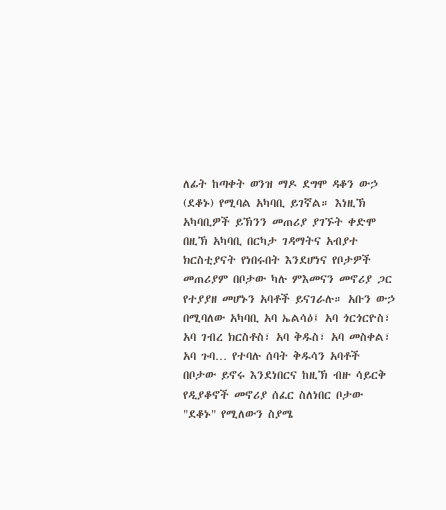ለፊት ከጣቀት ወንዝ ማዶ ደግሞ ዳቆን ውኃ (ደቆኑ) የሚባል አካባቢ ይገኛል። እነዚኽ አካባቢዎች ይኽንን መጠሪያ ያገኙት ቀድሞ በዚኽ አካባቢ በርካታ ገዳማትና አብያተ ክርስቲያናት የነበሩበት እንደሆነና የቦታዎች መጠሪያም በቦታው ካሉ ምእመናን መኖሪያ ጋር የተያያዘ መሆኑን አባቶች ይናገራሉ። አቡን ውኃ በሚባለው አካባቢ አባ ኤልሳዕ፤ አባ ጎርጎርዮስ፣ አባ ገብረ ክርስቶስ፣ አባ ቅዱስ፣ አባ መስቀል፣ አባ ጉባ… የተባሉ ሰባት ቅዱሳን አባቶች በቦታው ይኖሩ እንደነበርና ከዚኽ ብዙ ሳይርቅ የዲያቆኖች መኖሪያ ሰፈር ስለነበር ቦታው "ደቆኑ" የሚለውን ስያሜ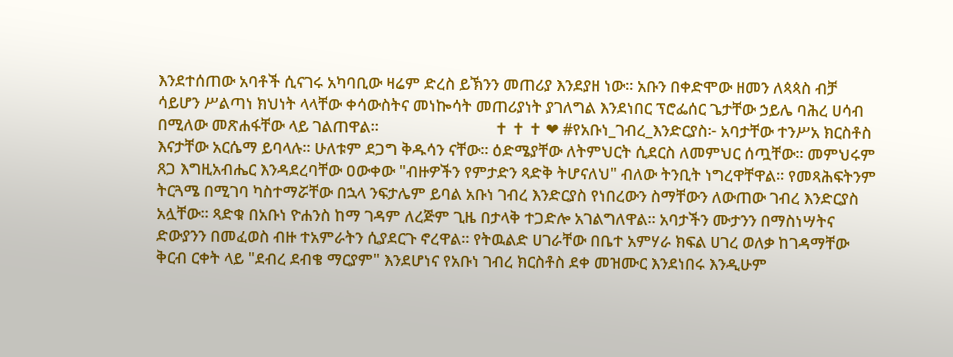እንደተሰጠው አባቶች ሲናገሩ አካባቢው ዛሬም ድረስ ይኽንን መጠሪያ እንደያዘ ነው። አቡን በቀድሞው ዘመን ለጳጳስ ብቻ ሳይሆን ሥልጣነ ክህነት ላላቸው ቀሳውስትና መነኰሳት መጠሪያነት ያገለግል እንደነበር ፕሮፌሰር ጌታቸው ኃይሌ ባሕረ ሀሳብ በሚለው መጽሐፋቸው ላይ ገልጠዋል።                             ✝ ✝ ✝ ❤ #የአቡነ_ገብረ_እንድርያስ፦ አባታቸው ተንሥአ ክርስቶስ እናታቸው አርሴማ ይባላሉ። ሁለቱም ደጋግ ቅዱሳን ናቸው። ዕድሜያቸው ለትምህርት ሲደርስ ለመምህር ሰጧቸው። መምህሩም ጸጋ እግዚአብሔር እንዳደረባቸው ዐውቀው "ብዙዎችን የምታድን ጻድቅ ትሆናለህ" ብለው ትንቢት ነግረዋቸዋል። የመጻሕፍትንም ትርጓሜ በሚገባ ካስተማሯቸው በኋላ ንፍታሌም ይባል አቡነ ገብረ እንድርያስ የነበረውን ስማቸውን ለውጠው ገብረ እንድርያስ አሏቸው። ጻድቁ በአቡነ ዮሐንስ ከማ ገዳም ለረጅም ጊዜ በታላቅ ተጋድሎ አገልግለዋል። አባታችን ሙታንን በማስነሣትና ድውያንን በመፈወስ ብዙ ተአምራትን ሲያደርጉ ኖረዋል። የትዉልድ ሀገራቸው በቤተ አምሃራ ክፍል ሀገረ ወለቃ ከገዳማቸው ቅርብ ርቀት ላይ "ደብረ ደብቄ ማርያም" እንደሆነና የአቡነ ገብረ ክርስቶስ ደቀ መዝሙር እንደነበሩ እንዲሁም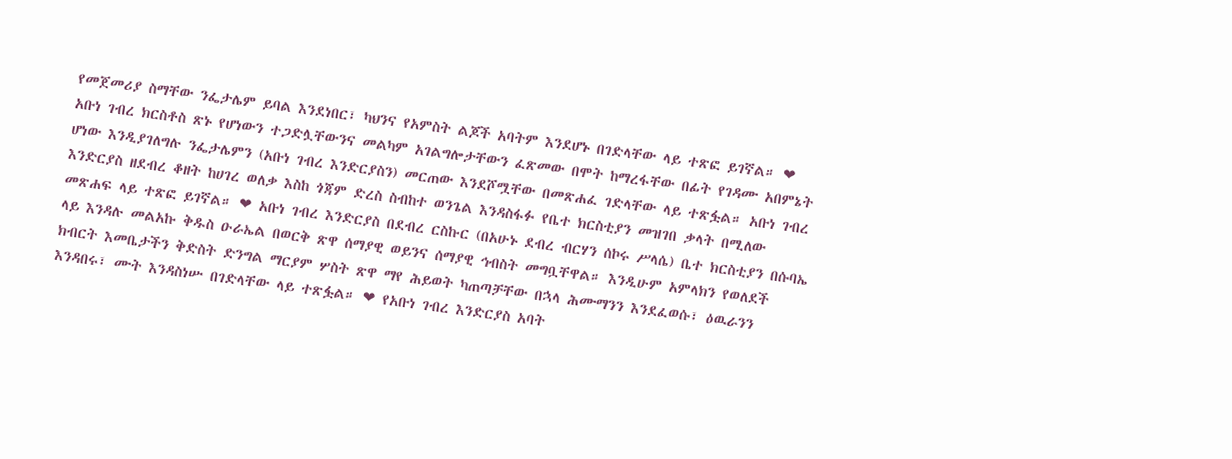የመጀመሪያ ስማቸው ንፌታሌም ይባል እንደነበር፣ ካህንና የአምስት ልጆች አባትም እንደሆኑ በገድላቸው ላይ ተጽፎ ይገኛል። ❤ አቡነ ገብረ ክርስቶስ ጽኑ የሆነውን ተጋድሏቸውንና መልካም አገልግሎታቸውን ፈጽመው በሞት ከማረፋቸው በፊት የገዳሙ አበምኔት ሆነው እንዲያገለግሉ ንፌታሌምን (አቡነ ገብረ እንድርያስን) መርጠው እንደሾሟቸው በመጽሐፈ ገድላቸው ላይ ተጽፏል። አቡነ ገብረ እንድርያስ ዘደብረ ቆዘት ከሀገረ ወለቃ እስከ ጎጃም ድረስ ስብከተ ወንጌል እንዳስፋፉ የቤተ ክርስቲያን መዝገበ ቃላት በሚለው መጽሐፍ ላይ ተጽፎ ይገኛል። ❤ አቡነ ገብረ እንድርያስ በደብረ ርስኩር (በአሁኑ ደብረ ብርሃን ሰኮሩ ሥላሴ) ቤተ ክርስቲያን በሱባኤ ላይ እንዳሉ መልአኩ ቅዱስ ዑራኤል በወርቅ ጽዋ ሰማያዊ ወይንና ሰማያዊ ኅብስት መግቧቸዋል። እንዲሁም አምላክን የወለደች ክብርት እመቤታችን ቅድስት ድንግል ማርያም ሦስት ጽዋ ማየ ሕይወት ካጠጣቻቸው በኋላ ሕሙማንን እንደፈወሱ፣ ዕዉራንን እንዳበሩ፣ ሙት እንዳስነሡ በገድላቸው ላይ ተጽፏል። ❤ የአቡነ ገብረ እንድርያስ አባት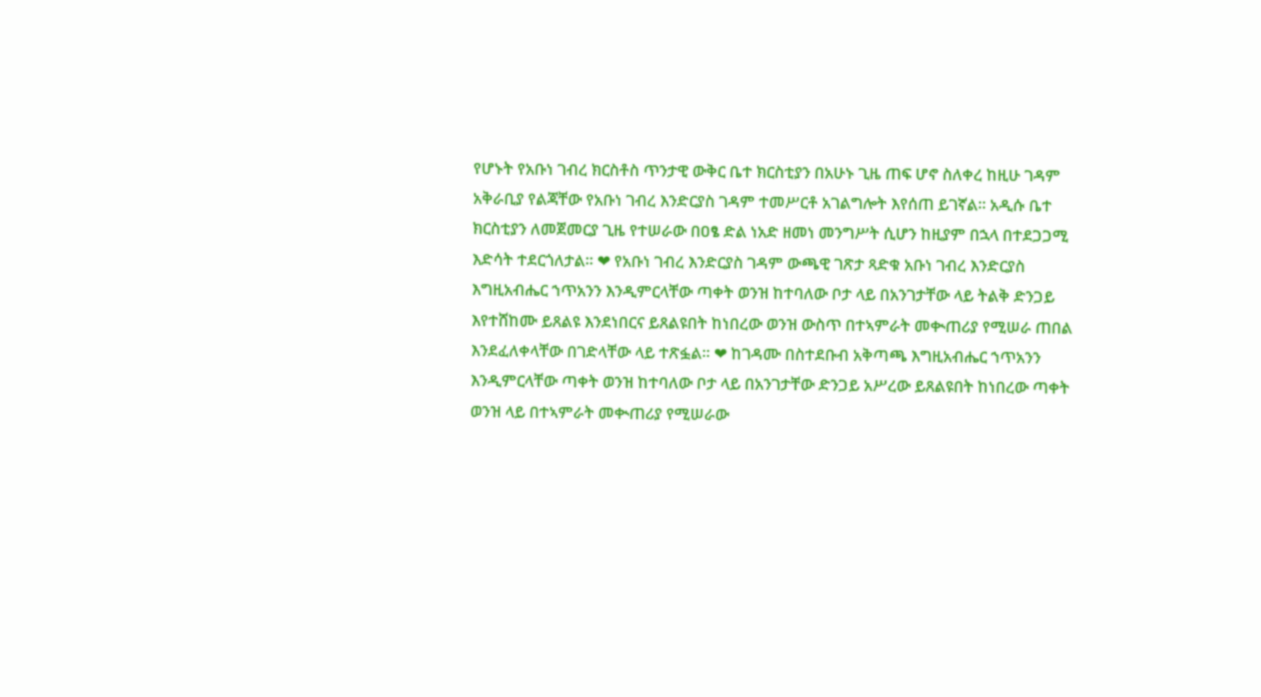የሆኑት የአቡነ ገብረ ክርስቶስ ጥንታዊ ውቅር ቤተ ክርስቲያን በአሁኑ ጊዜ ጠፍ ሆኖ ስለቀረ ከዚሁ ገዳም አቅራቢያ የልጃቸው የአቡነ ገብረ እንድርያስ ገዳም ተመሥርቶ አገልግሎት እየሰጠ ይገኛል። አዲሱ ቤተ ክርስቲያን ለመጀመርያ ጊዜ የተሠራው በዐፄ ድል ነአድ ዘመነ መንግሥት ሲሆን ከዚያም በኋላ በተደጋጋሚ እድሳት ተደርጎለታል። ❤ የአቡነ ገብረ እንድርያስ ገዳም ውጫዊ ገጽታ ጻድቁ አቡነ ገብረ እንድርያስ እግዚአብሔር ኀጥአንን እንዲምርላቸው ጣቀት ወንዝ ከተባለው ቦታ ላይ በአንገታቸው ላይ ትልቅ ድንጋይ እየተሸከሙ ይጸልዩ እንደነበርና ይጸልዩበት ከነበረው ወንዝ ውስጥ በተኣምራት መቊጠሪያ የሚሠራ ጠበል እንደፈለቀላቸው በገድላቸው ላይ ተጽፏል። ❤ ከገዳሙ በስተደቡብ አቅጣጫ እግዚአብሔር ኀጥአንን እንዲምርላቸው ጣቀት ወንዝ ከተባለው ቦታ ላይ በአንገታቸው ድንጋይ አሥረው ይጸልዩበት ከነበረው ጣቀት ወንዝ ላይ በተኣምራት መቊጠሪያ የሚሠራው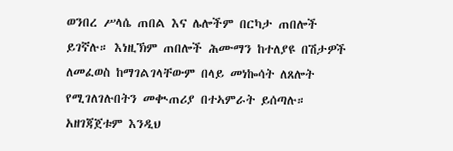ወንበረ ሥላሴ ጠበል እና ሌሎችም በርካታ ጠበሎች ይገኛሉ። እነዚኽም ጠበሎች ሕሙማን ከተለያዩ በሽታዎች ለመፈወስ ከማገልገላቸውም በላይ መነኰሳት ለጸሎት የሚገለገሉበትን መቊጠሪያ በተኣምራት ይሰጣሉ። አዘገጃጀቱም እንዲህ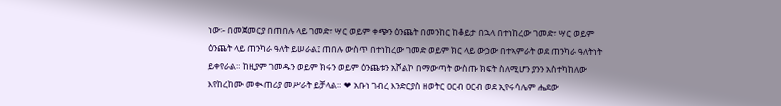ነው፡- በመጀመርያ በጠበሉ ላይ ገመድ፣ ሣር ወይም ቀጭን ዕንጨት በመንከር ከቆይታ በኋላ በተነከረው ገመድ፣ ሣር ወይም ዕንጨት ላይ ጠንካራ ዓለት ይሠራል፤ ጠበሉ ውስጥ በተነከረው ገመድ ወይም ክር ላይ ውኃው በተኣምራት ወደ ጠንካራ ዓለትነት ይቀየራል። ከዚያም ገመዱን ወይም ክሩን ወይም ዕንጨቱን አሾልኮ በማውጣት ውስጡ ክፍት ስለሚሆን ያንን አስተካከለው እየከረከሙ መቊጠሪያ መሥራት ይቻላል። ❤ አቡነ ገብረ እንድርያስ ዘወትር ዐርብ ዐርብ ወደ ኢየሩሳሌም ሔደው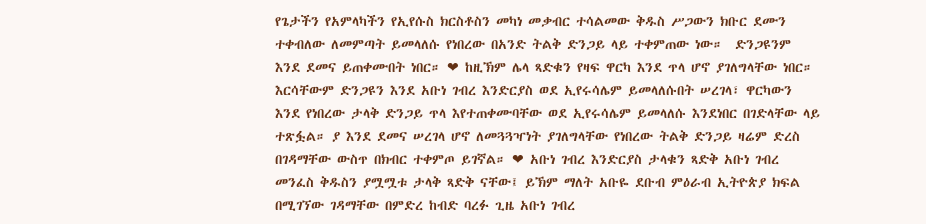የጌታችን የአምላካችን የኢየሱስ ክርስቶስን መካነ መቃብር ተሳልመው ቅዱስ ሥጋውን ክቡር ደሙን ተቀብለው ለመምጣት ይመላለሱ የነበረው በአንድ ትልቅ ድንጋይ ላይ ተቀምጠው ነው።  ድንጋዩንም እንደ ደመና ይጠቀሙበት ነበር። ❤ ከዚኽም ሌላ ጻድቁን የዛፍ ዋርካ እንደ ጥላ ሆኖ ያገለግላቸው ነበር። እርሳቸውም ድንጋዩን እንደ አቡነ ገብረ እንድርያስ ወደ ኢየሩሳሌም ይመላለሱበት ሠረገላ፣ ዋርካውን እንደ የነበረው ታላቅ ድንጋይ ጥላ እየተጠቀሙባቸው ወደ ኢየሩሳሌም ይመላለሱ እንደነበር በገድላቸው ላይ ተጽፏል። ያ እንደ ደመና ሠረገላ ሆኖ ለመጓጓዣነት ያገለግላቸው የነበረው ትልቅ ድንጋይ ዛሬም ድረስ በገዳማቸው ውስጥ በክብር ተቀምጦ ይገኛል። ❤ አቡነ ገብረ እንድርያስ ታላቁን ጻድቅ አቡነ ገብረ መንፈስ ቅዱስን ያሟሟቱ ታላቅ ጻድቅ ናቸው፤ ይኽም ማለት አቡዬ ደቡብ ምዕራብ ኢትዮጵያ ክፍል በሚገኘው ገዳማቸው በምድረ ከብድ ባረፉ ጊዜ አቡነ ገብረ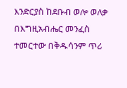እንድርያስ ከደቡብ ወሎ ወለቃ በእግዚአብሔር መንፈስ ተመርተው በቅዱሳንም ጥሪ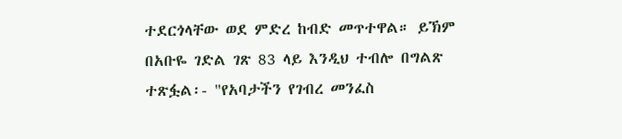ተደርጎላቸው ወደ ምድረ ከብድ መጥተዋል። ይኽም በአቡዬ ገድል ገጽ 83 ላይ እንዲህ ተብሎ በግልጽ ተጽፏል፡- "የአባታችን የገብረ መንፈስ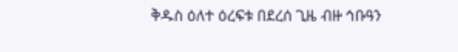ቅዱስ ዕለተ ዕረፍቱ በደረሰ ጊዜ ብዙ ኅቡዓን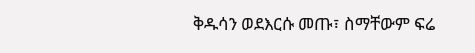ቅዱሳን ወደእርሱ መጡ፣ ስማቸውም ፍሬ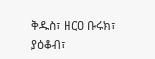ቅዱስ፣ ዘርዐ ቡሩክ፣ ያዕቆብ፣